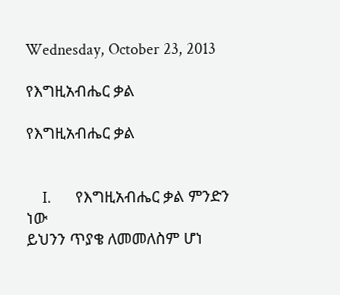Wednesday, October 23, 2013

የእግዚአብሔር ቃል

የእግዚአብሔር ቃል


    I.      የእግዚአብሔር ቃል ምንድን ነው
ይህንን ጥያቄ ለመመለስም ሆነ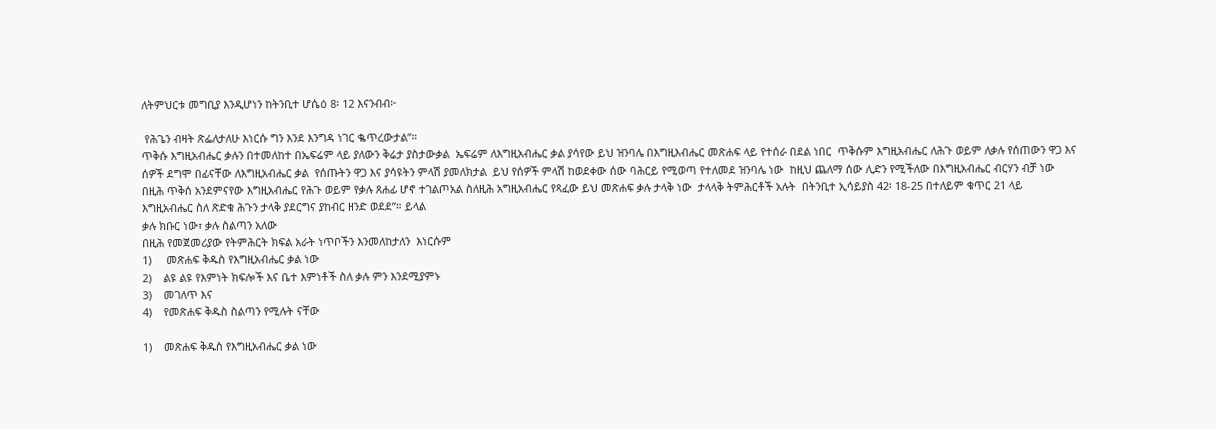ለትምህርቱ መግቢያ እንዲሆነን ከትንቢተ ሆሴዕ 8፡ 12 እናንብብ፦

 የሕጌን ብዛት ጽፌለታለሁ እነርሱ ግን እንደ እንግዳ ነገር ቈጥረውታል”።
ጥቅሱ እግዚአብሔር ቃሉን በተመለከተ በኤፍሬም ላይ ያለውን ቅሬታ ያስታውቃል  ኤፍሬም ለእግዚአብሔር ቃል ያሳየው ይህ ዝንባሌ በእግዚእብሔር መጽሐፍ ላይ የተሰራ በደል ነበር  ጥቅሱም እግዚአብሔር ለሕጉ ወይም ለቃሉ የሰጠውን ዋጋ እና ሰዎች ደግሞ በፊናቸው ለእግዚአብሔር ቃል  የሰጡትን ዋጋ እና ያሳዩትን ምላሽ ያመለክታል  ይህ የሰዎች ምላሽ ከወደቀው ሰው ባሕርይ የሚወጣ የተለመደ ዝንባሌ ነው  ከዚህ ጨለማ ሰው ሊድን የሚችለው በእግዚአብሔር ብርሃን ብቻ ነው
በዚሕ ጥቅሰ አንደምናየው እግዚአብሔር የሕጉ ወይም የቃሉ ጸሐፊ ሆኖ ተገልጦአል ስለዚሕ አግዚአብሔር የጻፈው ይህ መጽሐፍ ቃሉ ታላቅ ነው  ታላላቅ ትምሕርቶች አሉት  በትንቢተ ኢሳይያስ 42፡ 18-25 በተለይም ቁጥር 21 ላይ
እግዚአብሔር ስለ ጽድቁ ሕጉን ታላቅ ያደርግና ያከብር ዘንድ ወደደ”። ይላል
ቃሉ ክቡር ነው፣ ቃሉ ስልጣን አለው
በዚሕ የመጀመሪያው የትምሕርት ክፍል አራት ነጥቦችን እንመለከታለን  እነርሱም
1)     መጽሐፍ ቅዱስ የእግዚአብሔር ቃል ነው
2)    ልዩ ልዩ የእምነት ክፍሎች እና ቤተ እምነቶች ስለ ቃሉ ምን እንደሚያምኑ
3)    መገለጥ እና
4)    የመጽሐፍ ቅዱስ ስልጣን የሚሉት ናቸው

1)    መጽሐፍ ቅዱስ የእግዚአብሔር ቃል ነው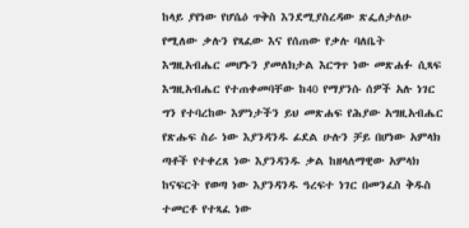ከላይ ያየነው የሆሴዕ ጥቅስ እንደሚያስረዳው ጽፌለታለሁ የሚለው ቃሉን የጻፈው እና የሰጠው የቃሉ ባለቤት እግዚአብሔር መሆኑን ያመለክታል እርግጥ ነው መጽሐፉ ሲጻፍ እግዚአብሔር የተጠቀመባቸው ከ40 የማያንሱ ሰዎች አሉ ነገር ግን የተባረከው እምነታችን ይህ መጽሐፍ የሕያው አግዚአብሔር የጽሑፍ ስራ ነው እያንዳንዱ ፊደል ሁሉን ቻይ በሆነው አምላክ ጣቶች የተቀረጸ ነው እያንዳንዱ ቃል ከዘላለማዊው አምላክ ከናፍርት የወጣ ነው እያንዳንዱ ዓረፍተ ነገር በመንፈስ ቅዱስ ተመርቶ የተጻፈ ነው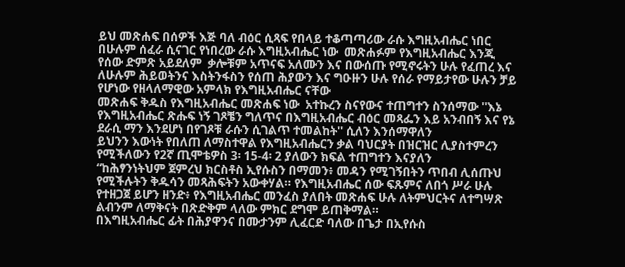ይህ መጽሐፍ በሰዎች እጅ ባለ ብዕር ሲጻፍ የበላይ ተቆጣጣሪው ራሱ እግዚአብሔር ነበር  በሁሉም ሰፈራ ሲናገር የነበረው ራሱ እግዚአብሔር ነው  መጽሐፉም የእግዚአብሔር እንጂ የሰው ድምጽ አይደለም  ቃሎቹም አጥናፍ አለሙን እና በውሰጡ የሚኖሩትን ሁሉ የፈጠረ እና ለሁሉም ሕይወትንና እስትንፋስን የሰጠ ሕያውን እና ግዑዙን ሁሉ የሰራ የማይታየው ሁሉን ቻይ የሆነው የዘላለማዊው አምላክ የእግዚአብሔር ናቸው
መጽሐፍ ቅዱስ የእግዚአብሔር መጽሐፍ ነው  አተኩረን ስናየውና ተጠግተን ስንሰማው ''እኔ የእግዚአብሔር ጽሑፍ ነኝ ገጾቼን ግለጥና በእግዚአብሔር ብዕር መጻፌን እይ አንብበኝ እና የኔ ደራሲ ማን እንደሆነ በየገጾቹ ራሱን ሲገልጥ ተመልከት'' ሲለን እንሰማዋለን
ይህንን እውነት የበለጠ ለማስተዋል የእግዚአብሔርን ቃል ባህርያት በዝርዝር ሊያስተምረን የሚችለውን የ2ኛ ጢሞቴዎስ 3፡ 15-4፡ 2 ያለውን ክፍል ተጠግተን እናያለን
“ከሕፃንነትህም ጀምረህ ክርስቶስ ኢየሱስን በማመን፥ መዳን የሚገኝበትን ጥበብ ሊሰጡህ የሚችሉትን ቅዱሳን መጻሕፍትን አውቀሃል። የእግዚአብሔር ሰው ፍጹምና ለበጎ ሥራ ሁሉ የተዘጋጀ ይሆን ዘንድ፥ የእግዚአብሔር መንፈስ ያለበት መጽሐፍ ሁሉ ለትምህርትና ለተግሣጽ ልብንም ለማቅናት በጽድቅም ላለው ምክር ደግሞ ይጠቅማል።
በእግዚአብሔር ፊት በሕያዋንና በሙታንም ሊፈርድ ባለው በጌታ በኢየሱስ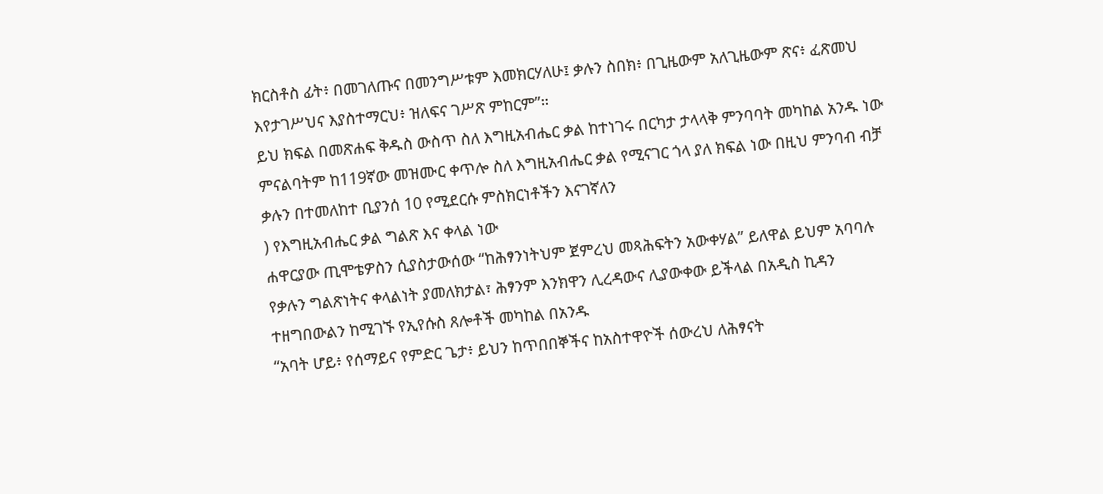ክርስቶስ ፊት፥ በመገለጡና በመንግሥቱም እመክርሃለሁ፤ ቃሉን ስበክ፥ በጊዜውም አለጊዜውም ጽና፥ ፈጽመህ እየታገሥህና እያስተማርህ፥ ዝለፍና ገሥጽ ምከርም”።
ይህ ክፍል በመጽሐፍ ቅዱስ ውስጥ ስለ እግዚአብሔር ቃል ከተነገሩ በርካታ ታላላቅ ምንባባት መካከል አንዱ ነው ምናልባትም ከ119ኛው መዝሙር ቀጥሎ ስለ እግዚአብሔር ቃል የሚናገር ጎላ ያለ ክፍል ነው በዚህ ምንባብ ብቻ ቃሉን በተመለከተ ቢያንሰ 10 የሚደርሱ ምስክርነቶችን እናገኛለን
) የእግዚአብሔር ቃል ግልጽ እና ቀላል ነው
ሐዋርያው ጢሞቴዎስን ሲያስታውሰው “ከሕፃንነትህም ጀምረህ መጻሕፍትን አውቀሃል” ይለዋል ይህም አባባሉ የቃሉን ግልጽነትና ቀላልነት ያመለክታል፣ ሕፃንም እንክዋን ሊረዳውና ሊያውቀው ይችላል በአዲስ ኪዳን ተዘግበውልን ከሚገኙ የኢየሱስ ጸሎቶች መካከል በአንዱ
“አባት ሆይ፥ የሰማይና የምድር ጌታ፥ ይህን ከጥበበኞችና ከአስተዋዮች ሰውረህ ለሕፃናት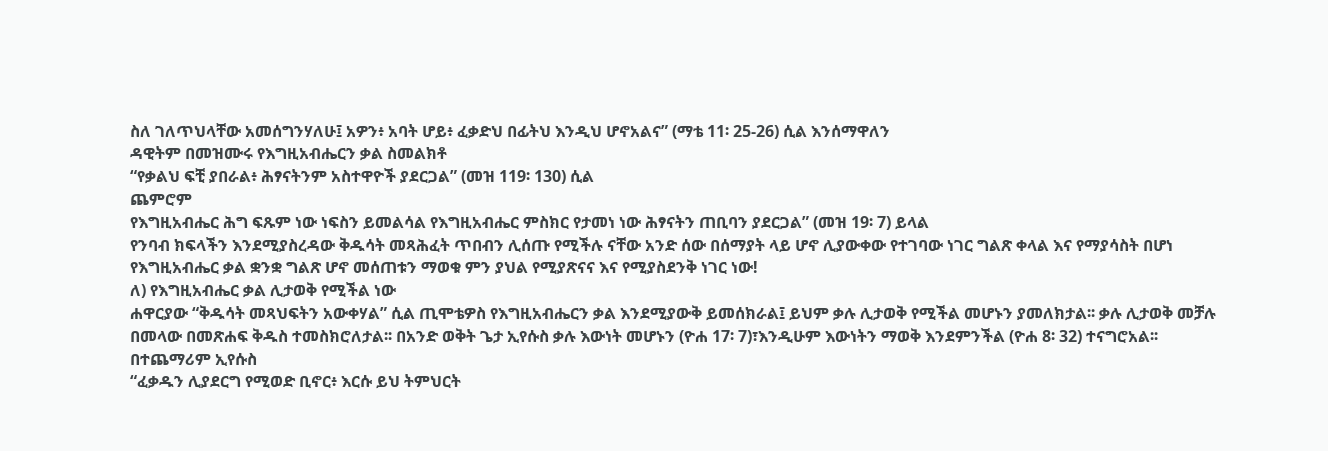ስለ ገለጥህላቸው አመሰግንሃለሁ፤ አዎን፥ አባት ሆይ፥ ፈቃድህ በፊትህ እንዲህ ሆኖአልና” (ማቴ 11፡ 25-26) ሲል እንሰማዋለን
ዳዊትም በመዝሙሩ የእግዚአብሔርን ቃል ስመልክቶ
“የቃልህ ፍቺ ያበራል፥ ሕፃናትንም አስተዋዮች ያደርጋል” (መዝ 119፡ 130) ሲል
ጨምሮም
የእግዚአብሔር ሕግ ፍጹም ነው ነፍስን ይመልሳል የእግዚአብሔር ምስክር የታመነ ነው ሕፃናትን ጠቢባን ያደርጋል” (መዝ 19፡ 7) ይላል
የንባብ ክፍላችን እንደሚያስረዳው ቅዱሳት መጻሕፈት ጥበብን ሊሰጡ የሚችሉ ናቸው አንድ ሰው በሰማያት ላይ ሆኖ ሊያውቀው የተገባው ነገር ግልጽ ቀላል እና የማያሳስት በሆነ የእግዚአብሔር ቃል ቋንቋ ግልጽ ሆኖ መሰጠቱን ማወቁ ምን ያህል የሚያጽናና እና የሚያስደንቅ ነገር ነው!
ለ) የእግዚአብሔር ቃል ሊታወቅ የሚችል ነው
ሐዋርያው “ቅዱሳት መጻህፍትን አውቀሃል” ሲል ጢሞቴዎስ የእግዚአብሔርን ቃል እንደሚያውቅ ይመሰክራል፤ ይህም ቃሉ ሊታወቅ የሚችል መሆኑን ያመለክታል፡፡ ቃሉ ሊታወቅ መቻሉ በመላው በመጽሐፍ ቅዱስ ተመስክሮለታል፡፡ በአንድ ወቅት ጌታ ኢየሱስ ቃሉ እውነት መሆኑን (ዮሐ 17፡ 7)፣እንዲሁም እውነትን ማወቅ እንደምንችል (ዮሐ 8፡ 32) ተናግሮአል፡፡ በተጨማሪም ኢየሱስ
“ፈቃዱን ሊያደርግ የሚወድ ቢኖር፥ እርሱ ይህ ትምህርት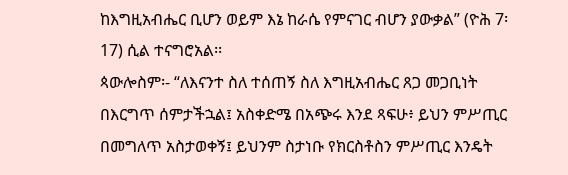ከእግዚአብሔር ቢሆን ወይም እኔ ከራሴ የምናገር ብሆን ያውቃል” (ዮሕ 7፡ 17) ሲል ተናግሮአል፡፡
ጳውሎስም፡- “ለእናንተ ስለ ተሰጠኝ ስለ እግዚአብሔር ጸጋ መጋቢነት በእርግጥ ሰምታችኋል፤ አስቀድሜ በአጭሩ እንደ ጻፍሁ፥ ይህን ምሥጢር በመግለጥ አስታወቀኝ፤ ይህንም ስታነቡ የክርስቶስን ምሥጢር እንዴት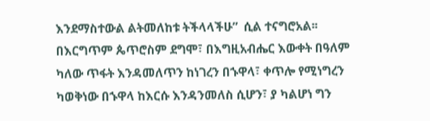እንደማስተውል ልትመለከቱ ትችላላችሁ”  ሲል ተናግሮአል፡፡
በእርግጥም ጴጥሮስም ደግሞ፣ በእግዚአብሔር እውቀት በዓለም ካለው ጥፋት እንዳመለጥን ከነገረን በኁዋላ፣ ቀጥሎ የሚነግረን ካወቅነው በኁዋላ ከእርሱ እንዳንመለስ ሲሆን፣ ያ ካልሆነ ግን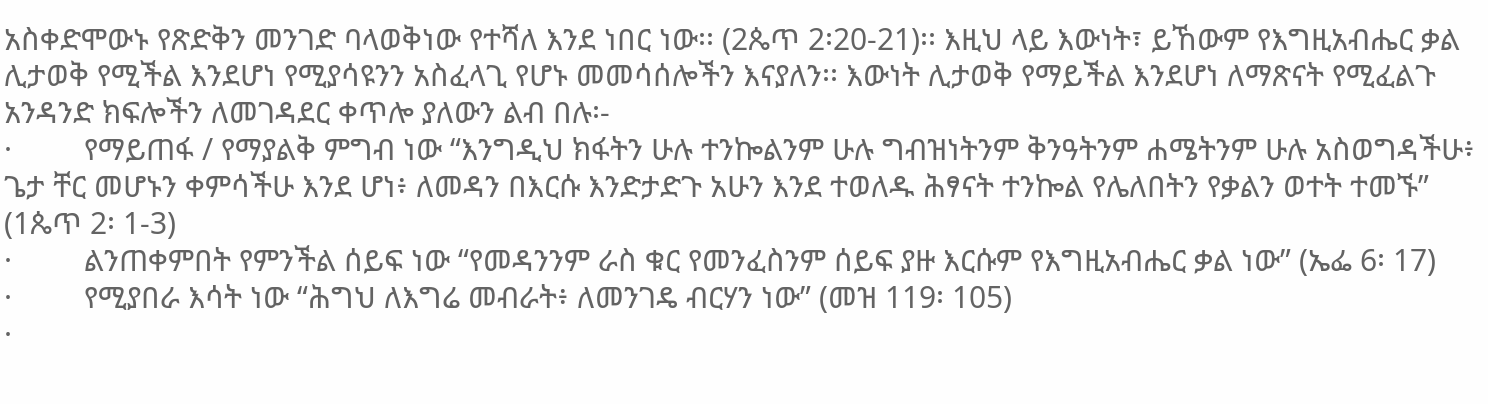አስቀድሞውኑ የጽድቅን መንገድ ባላወቅነው የተሻለ እንደ ነበር ነው፡፡ (2ጴጥ 2፡20-21)፡፡ እዚህ ላይ እውነት፣ ይኸውም የእግዚአብሔር ቃል ሊታወቅ የሚችል እንደሆነ የሚያሳዩንን አስፈላጊ የሆኑ መመሳሰሎችን እናያለን፡፡ እውነት ሊታወቅ የማይችል እንደሆነ ለማጽናት የሚፈልጉ አንዳንድ ክፍሎችን ለመገዳደር ቀጥሎ ያለውን ልብ በሉ፡-
·         የማይጠፋ / የማያልቅ ምግብ ነው “እንግዲህ ክፋትን ሁሉ ተንኰልንም ሁሉ ግብዝነትንም ቅንዓትንም ሐሜትንም ሁሉ አስወግዳችሁ፥ ጌታ ቸር መሆኑን ቀምሳችሁ እንደ ሆነ፥ ለመዳን በእርሱ እንድታድጉ አሁን እንደ ተወለዱ ሕፃናት ተንኰል የሌለበትን የቃልን ወተት ተመኙ” (1ጴጥ 2፡ 1-3)
·         ልንጠቀምበት የምንችል ሰይፍ ነው “የመዳንንም ራስ ቁር የመንፈስንም ሰይፍ ያዙ እርሱም የእግዚአብሔር ቃል ነው” (ኤፌ 6፡ 17)
·         የሚያበራ እሳት ነው “ሕግህ ለእግሬ መብራት፥ ለመንገዴ ብርሃን ነው” (መዝ 119፡ 105)
·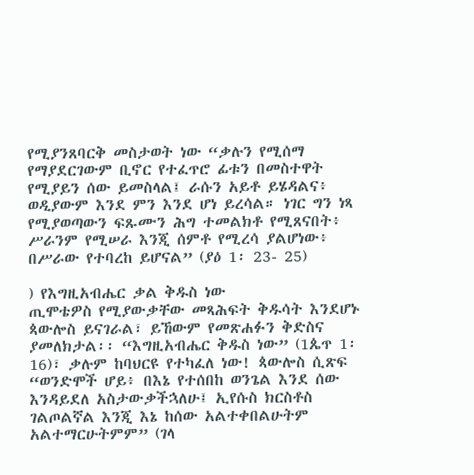የሚያንጸባርቅ መስታወት ነው “ቃሉን የሚሰማ የማያደርገውም ቢኖር የተፈጥሮ ፊቱን በመስተዋት የሚያይን ሰው ይመስላል፤ ራሱን አይቶ ይሄዳልና፥ ወዲያውም እንደ ምን እንደ ሆነ ይረሳል። ነገር ግን ነጻ የሚያወጣውን ፍጹሙን ሕግ ተመልክቶ የሚጸናበት፥ ሥራንም የሚሠራ እንጂ ሰምቶ የሚረሳ ያልሆነው፥ በሥራው የተባረከ ይሆናል” (ያዕ 1፡ 23- 25)

) የእግዚአብሔር ቃል ቅዱስ ነው
ጢሞቴዎስ የሚያውቃቸው መጻሕፍት ቅዱሳት እንደሆኑ ጳውሎስ ይናገራል፣ ይኸውም የመጽሐፉን ቅድስና ያመለክታል፡፡ “እግዚአብሔር ቅዱስ ነው” (1ጴጥ 1፡ 16)፣ ቃሉም ከባህርዩ የተካፈለ ነው! ጳውሎስ ሲጽፍ “ወንድሞች ሆይ፥ በእኔ የተሰበከ ወንጌል እንደ ሰው እንዳይደለ አስታውቃችኋለሁ፤ ኢየሱስ ክርስቶስ ገልጦልኛል እንጂ እኔ ከሰው አልተቀበልሁትም አልተማርሁትምም” (ገላ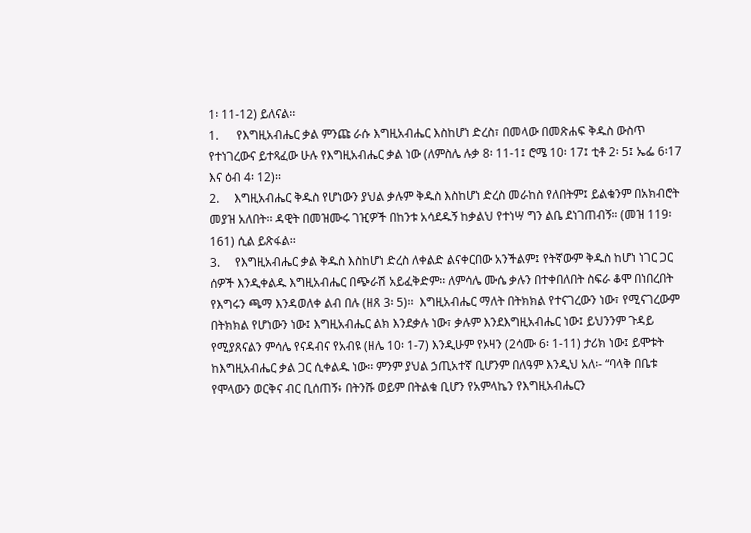1፡ 11-12) ይለናል፡፡
1.      የእግዚአብሔር ቃል ምንጩ ራሱ እግዚአብሔር እስከሆነ ድረስ፣ በመላው በመጽሐፍ ቅዱስ ውስጥ የተነገረውና ይተጻፈው ሁሉ የእግዚአብሔር ቃል ነው (ለምስሌ ሉቃ 8፡ 11-1፤ ሮሜ 10፡ 17፤ ቲቶ 2፡ 5፤ ኤፌ 6፡17 እና ዕብ 4፡ 12)፡፡
2.     እግዚአብሔር ቅዱስ የሆነውን ያህል ቃሉም ቅዱስ እስከሆነ ድረስ መራከስ የለበትም፤ ይልቁንም በአክብሮት መያዝ አለበት፡፡ ዳዊት በመዝሙሩ ገዢዎች በከንቱ አሳደዱኝ ከቃልህ የተነሣ ግን ልቤ ደነገጠብኝ። (መዝ 119፡ 161) ሲል ይጽፋል፡፡
3.     የእግዚአብሔር ቃል ቅዱስ እስከሆነ ድረስ ለቀልድ ልናቀርበው አንችልም፤ የትኛውም ቅዱስ ከሆነ ነገር ጋር ሰዎች እንዲቀልዱ እግዚአብሔር በጭራሽ አይፈቅድም፡፡ ለምሳሌ ሙሴ ቃሉን በተቀበለበት ስፍራ ቆሞ በነበረበት የእግሩን ጫማ እንዳወለቀ ልብ በሉ (ዘጸ 3፡ 5)፡፡  እግዚአብሔር ማለት በትክክል የተናገረውን ነው፣ የሚናገረውም በትክክል የሆነውን ነው፤ እግዚአብሔር ልክ እንደቃሉ ነው፣ ቃሉም እንደእግዚአብሔር ነው፤ ይህንንም ጉዳይ የሚያጸናልን ምሳሌ የናዳብና የአብዩ (ዘሌ 10፡ 1-7) እንዲሁም የኦዛን (2ሳሙ 6፡ 1-11) ታሪክ ነው፤ ይሞቱት ከእግዚአብሔር ቃል ጋር ሲቀልዱ ነው፡፡ ምንም ያህል ኃጢአተኛ ቢሆንም በለዓም እንዲህ አለ፡- “ባላቅ በቤቱ የሞላውን ወርቅና ብር ቢሰጠኝ፥ በትንሹ ወይም በትልቁ ቢሆን የአምላኬን የእግዚአብሔርን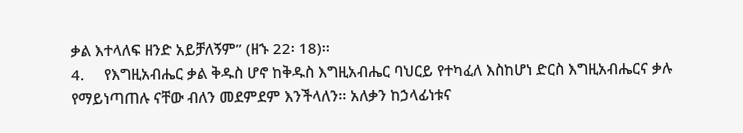ቃል እተላለፍ ዘንድ አይቻለኝም” (ዘኁ 22፡ 18)፡፡
4.     የእግዚአብሔር ቃል ቅዱስ ሆኖ ከቅዱስ እግዚአብሔር ባህርይ የተካፈለ እስከሆነ ድርስ እግዚአብሔርና ቃሉ የማይነጣጠሉ ናቸው ብለን መደምደም እንችላለን፡፡ አለቃን ከኃላፊነቱና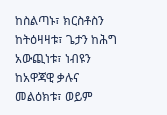ከስልጣኑ፣ ክርስቶስን ከትዕዛዛቱ፣ ጌታን ከሕግ አውጪነቱ፣ ነብዩን ከአዋጃዊ ቃሉና መልዕክቱ፣ ወይም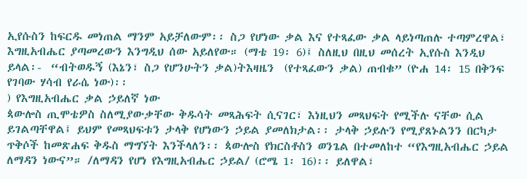ኢየሱስን ከፍርዱ መነጠል ማንም አይቻለውም፡፡ ስጋ የሆነው ቃል እና የተጻፈው ቃል ላይነጣጠሉ ተጣምረዋል፣ እግዚአብሔር ያጣመረውን እንግዲህ ሰው አይለየው። (ማቴ 19፡ 6)፤ ስለዚህ በዚህ መሰረት ኢየሱስ እንዲህ ይላል፡-  “ብትወዱኝ (እኔን፣ ስጋ የሆንሁትን ቃል)ትእዛዜን  (የተጻፈውን ቃል) ጠብቁ” (ዮሐ 14፡ 15 በቅንፍ የገባው ሃሳብ የራሴ ነው)፡፡
) የእግዚአብሔር ቃል ኃይለኛ ነው
ጳውሎስ ጢሞቴዎስ ስለሚያውቃቸው ቅዱሳት መጻሕፍት ሲናገር፣ እነዚህን መጻህፍት የሚችሉ ናቸው ሲል ይገልጣቸዋል፤ ይህም የመጻህፍቱን ታላቅ የሆነውን ኃይል ያመለክታል፡፡ ታላቅ ኃይሉን የሚያጸኑልንን በርካታ ጥቅሶች ከመጽሐፍ ቅዱስ ማግኘት እንችላለን፡፡ ጳውሎስ የክርስቶስን ወንጌል በተመለከተ “የእግዚአብሔር ኃይል ለማዳን ነውና”። /ለማዳን የሆነ የእግዚአብሔር ኃይል/ (ሮሜ 1፡ 16)፡፡ ይለዋል፣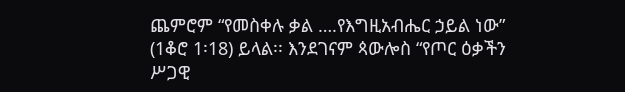ጨምሮም “የመስቀሉ ቃል ….የእግዚአብሔር ኃይል ነው” (1ቆሮ 1፡18) ይላል፡፡ እንደገናም ጳውሎስ “የጦር ዕቃችን ሥጋዊ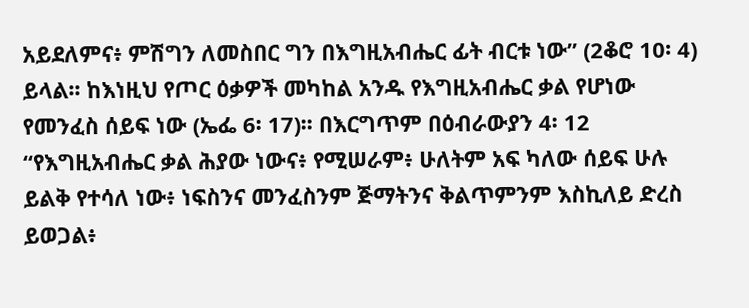አይደለምና፥ ምሽግን ለመስበር ግን በእግዚአብሔር ፊት ብርቱ ነው” (2ቆሮ 10፡ 4) ይላል፡፡ ከእነዚህ የጦር ዕቃዎች መካከል አንዱ የእግዚአብሔር ቃል የሆነው የመንፈስ ሰይፍ ነው (ኤፌ 6፡ 17)፡፡ በእርግጥም በዕብራውያን 4፡ 12 “የእግዚአብሔር ቃል ሕያው ነውና፥ የሚሠራም፥ ሁለትም አፍ ካለው ሰይፍ ሁሉ ይልቅ የተሳለ ነው፥ ነፍስንና መንፈስንም ጅማትንና ቅልጥምንም እስኪለይ ድረስ ይወጋል፥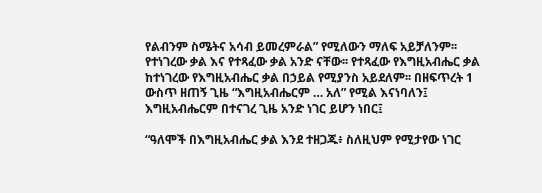የልብንም ስሜትና አሳብ ይመረምራል” የሚለውን ማለፍ አይቻለንም፡፡
የተነገረው ቃል እና የተጻፈው ቃል አንድ ናቸው፡፡ የተጻፈው የእግዚአብሔር ቃል ከተነገረው የእግዚአብሔር ቃል በኃይል የሚያንስ አይደለም፡፡ በዘፍጥረት 1 ውስጥ ዘጠኝ ጊዜ “እግዚአብሔርም … አለ” የሚል እናነባለን፤ እግዚአብሔርም በተናገረ ጊዜ አንድ ነገር ይሆን ነበር፤

“ዓለሞች በእግዚአብሔር ቃል እንደ ተዘጋጁ፥ ስለዚህም የሚታየው ነገር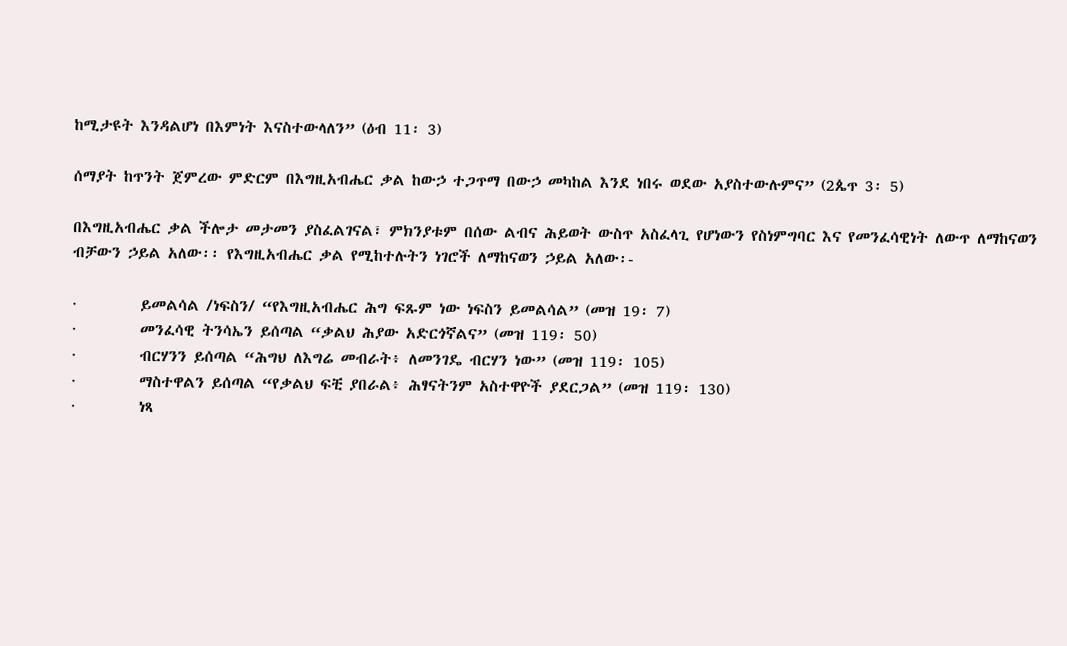ከሚታዩት እንዳልሆነ በእምነት እናስተውላለን” (ዕብ 11፡ 3)

ሰማያት ከጥንት ጀምረው ምድርም በእግዚአብሔር ቃል ከውኃ ተጋጥማ በውኃ መካከል እንደ ነበሩ ወደው አያስተውሉምና” (2ጴጥ 3፡ 5)

በእግዚአብሔር ቃል ችሎታ መታመን ያስፈልገናል፣ ምክንያቱም በሰው ልብና ሕይወት ውስጥ አስፈላጊ የሆነውን የስነምግባር እና የመንፈሳዊነት ለውጥ ለማከናወን ብቻውን ኃይል አለው፡፡ የእግዚአብሔር ቃል የሚከተሉትን ነገሮች ለማከናወን ኃይል አለው፡-

·         ይመልሳል /ነፍስን/ “የእግዚአብሔር ሕግ ፍጹም ነው ነፍስን ይመልሳል” (መዝ 19፡ 7)
·         መንፈሳዊ ትንሳኤን ይሰጣል “ቃልህ ሕያው አድርጎኛልና” (መዝ 119፡ 50)
·         ብርሃንን ይሰጣል “ሕግህ ለእግሬ መብራት፥ ለመንገዴ ብርሃን ነው” (መዝ 119፡ 105)
·         ማስተዋልን ይሰጣል “የቃልህ ፍቺ ያበራል፥ ሕፃናትንም አስተዋዮች ያደርጋል” (መዝ 119፡ 130)
·         ነጻ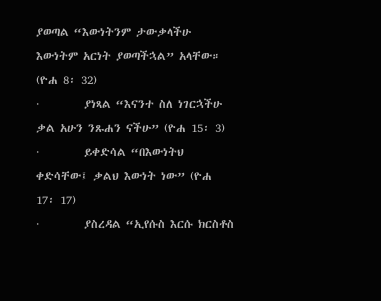ያወጣል “እውነትንም ታውቃላችሁ እውነትም አርነት ያወጣችኋል” አላቸው። (ዮሐ 8፡ 32)
·         ያነጻል “እናንተ ስለ ነገርኋችሁ ቃል አሁን ንጹሐን ናችሁ” (ዮሐ 15፡ 3)
·         ይቀድሳል “በእውነትህ ቀድሳቸው፤ ቃልህ እውነት ነው” (ዮሐ 17፡ 17)
·         ያስረዳል “ኢየሱስ እርሱ ክርስቶስ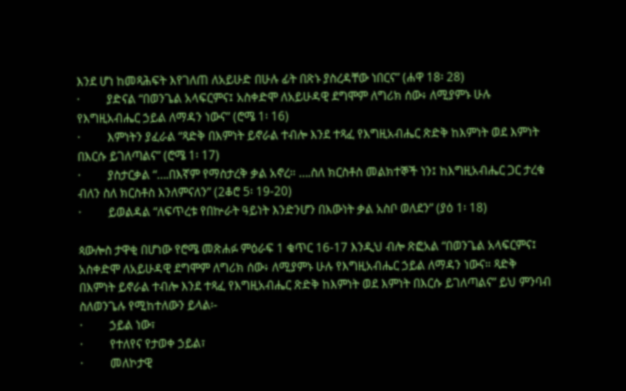እንደ ሆነ ከመጻሕፍት እየገለጠ ለአይሁድ በሁሉ ፊት በጽኑ ያስረዳቸው ነበርና” (ሐዋ 18፡ 28)
·         ያድናል “በወንጌል አላፍርምና፤ አስቀድሞ ለአይሁዳዊ ደግሞም ለግሪክ ሰው፥ ለሚያምኑ ሁሉ የእግዚአብሔር ኃይል ለማዳን ነውና” (ሮሜ 1፡ 16)
·         እምነትን ያፈራል “ጻድቅ በእምነት ይኖራል ተብሎ እንደ ተጻፈ የእግዚአብሔር ጽድቅ ከእምነት ወደ እምነት በእርሱ ይገለጣልና” (ሮሜ 1፡ 17)
·         ያስታርቃል “….በእኛም የማስታረቅ ቃል አኖረ። ….ስለ ክርስቶስ መልክተኞች ነን፤ ከእግዚአብሔር ጋር ታረቁ ብለን ስለ ክርስቶስ እንለምናለን” (2ቆሮ 5፡ 19-20)
·         ይወልዳል “ለፍጥረቱ የበኵራት ዓይነት እንድንሆን በእውነት ቃል አስቦ ወለደን” (ያዕ 1፡ 18)

ጳውሎስ ታዋቂ በሆነው የሮሜ መጽሐፉ ምዕራፍ 1 ቁጥር 16-17 እንዲህ ብሎ ጽፎአል “በወንጌል አላፍርምና፤ አስቀድሞ ለአይሁዳዊ ደግሞም ለግሪክ ሰው፥ ለሚያምኑ ሁሉ የእግዚአብሔር ኃይል ለማዳን ነውና። ጻድቅ በእምነት ይኖራል ተብሎ እንደ ተጻፈ የእግዚአብሔር ጽድቅ ከእምነት ወደ እምነት በእርሱ ይገለጣልና” ይህ ምንባብ ስለወንጌሉ የሚከተለውን ይላል፡-
·         ኃይል ነው፣
·         የተለየና የታወቀ ኃይል፣
·         መለኮታዊ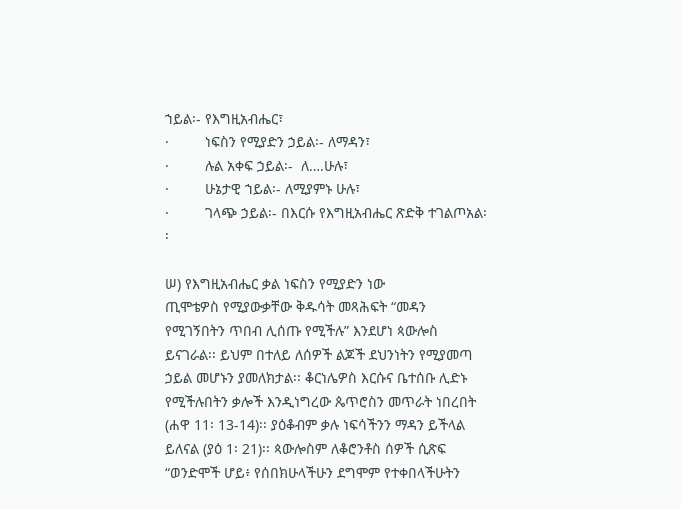ኀይል፡- የእግዚአብሔር፣
·         ነፍስን የሚያድን ኃይል፡- ለማዳን፣
·         ሉል አቀፍ ኃይል፡-  ለ….ሁሉ፣
·         ሁኔታዊ ኀይል፡- ለሚያምኑ ሁሉ፣
·         ገላጭ ኃይል፡- በእርሱ የእግዚአብሔር ጽድቅ ተገልጦአል፡፡

ሠ) የእግዚአብሔር ቃል ነፍስን የሚያድን ነው
ጢሞቴዎስ የሚያውቃቸው ቅዱሳት መጻሕፍት “መዳን የሚገኝበትን ጥበብ ሊሰጡ የሚችሉ” እንደሆነ ጳውሎስ ይናገራል፡፡ ይህም በተለይ ለሰዎች ልጆች ደህንነትን የሚያመጣ ኃይል መሆኑን ያመለክታል፡፡ ቆርነሌዎስ እርሱና ቤተሰቡ ሊድኑ የሚችሉበትን ቃሎች እንዲነግረው ጴጥሮስን መጥራት ነበረበት (ሐዋ 11፡ 13-14)፡፡ ያዕቆብም ቃሉ ነፍሳችንን ማዳን ይችላል ይለናል (ያዕ 1፡ 21)፡፡ ጳውሎስም ለቆሮንቶስ ሰዎች ሲጽፍ
“ወንድሞች ሆይ፥ የሰበክሁላችሁን ደግሞም የተቀበላችሁትን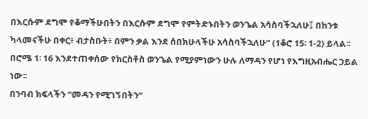በእርሱም ደግሞ የቆማችሁበትን በእርሱም ደግሞ የምትድኑበትን ወንጌል አሳስባችኋለሁ፤ በከንቱ ካላመናችሁ በቀር፥ ብታስቡት፥ በምን ቃል እንደ ሰበክሁላችሁ አሳስባችኋለሁ” (1ቆሮ 15፡ 1-2) ይላል፡፡ በሮሜ 1፡ 16 እንደተጠቀሰው የክርስቶስ ወንጌል የሚያምነውን ሁሉ ለማዳን የሆነ የእግዚአብሔር ኃይል ነው፡፡
በንባብ ክፍላችን “መዳን የሚገኝበትን”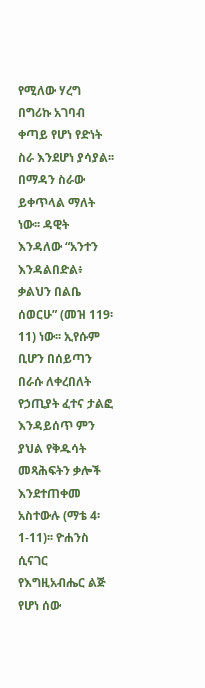የሚለው ሃረግ በግሪኩ አገባብ ቀጣይ የሆነ የድነት ስራ እንደሆነ ያሳያል፡፡ በማዳን ስራው ይቀጥላል ማለት ነው፡፡ ዳዊት እንዳለው “አንተን እንዳልበድል፥ ቃልህን በልቤ ሰወርሁ” (መዝ 119፡ 11) ነው፡፡ ኢየሱም ቢሆን በሰይጣን በራሱ ለቀረበለት የኃጢያት ፈተና ታልፎ እንዳይሰጥ ምን ያህል የቅዱሳት መጻሕፍትን ቃሎች እንደተጠቀመ አስተውሉ (ማቴ 4፡ 1-11)፡፡ ዮሐንስ ሲናገር የእግዚአብሔር ልጅ የሆነ ሰው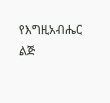የእግዚአብሔር ልጅ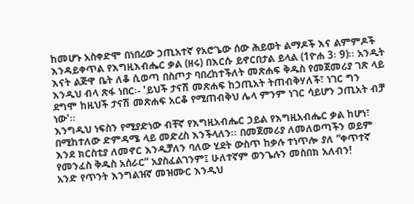ከመሆኑ አስቀድሞ በነበረው ኃጢአተኛ የአሮጌው ሰው ሕይወት ልማዶች እና ልምምዶች እንዳይቀጥል የእግዚእብሔር ቃል (ዘሩ) በእርሱ ይኖርበታል ይላል (1ዮሐ 3፡ 9)፡፡ አንዲት እናት ልጅዋ ቤት ለቆ ሲወጣ በስጦታ ባበረከተችለት መጽሐፍ ቅዱስ የመጀመሪያ ገጽ ላይ እንዲህ ብላ ጽፋ ነበር፡- 'ይህች ታናሽ መጽሐፍ ከኃጢአት ትጠብቅሃለች፣ ነገር ግን ደግሞ ከዚህች ታናሽ መጽሐፍ አርቆ የሚጠብቅህ ሌላ ምንም ነገር ሳይሆን ኃጢአት ብቻ ነው'፡፡
እንግዲህ ነፍስን የሚያድነው ብቸኛ የእግዚአብሔር ኃይል የእግዚአብሔር ቃል ከሆነ፣ በሚከተለው ድምዳሜ ላይ መድረስ እንችላለን፡፡ በመጀመሪያ ለመለወጣችን ወይም እንደ ክርስቲያ ለመኖር እንዲቻለን ባለው ሂደት ውስጥ ከቃሉ ተነጥሎ ያለ “ቀጥተኛ የመንፈስ ቅዱስ አሰራር” አያስፈልገንም፤ ሁለተኛም ወንጌሉን መስበክ አለብን!
አንድ የጥንት እንግልዝኛ መዝሙር እንዲህ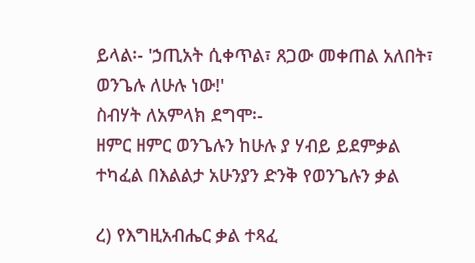ይላል፡- 'ኃጢአት ሲቀጥል፣ ጸጋው መቀጠል አለበት፣ ወንጌሉ ለሁሉ ነው!'
ስብሃት ለአምላክ ደግሞ፡-
ዘምር ዘምር ወንጌሉን ከሁሉ ያ ሃብይ ይደምቃል
ተካፈል በእልልታ አሁንያን ድንቅ የወንጌሉን ቃል

ረ) የእግዚአብሔር ቃል ተጻፈ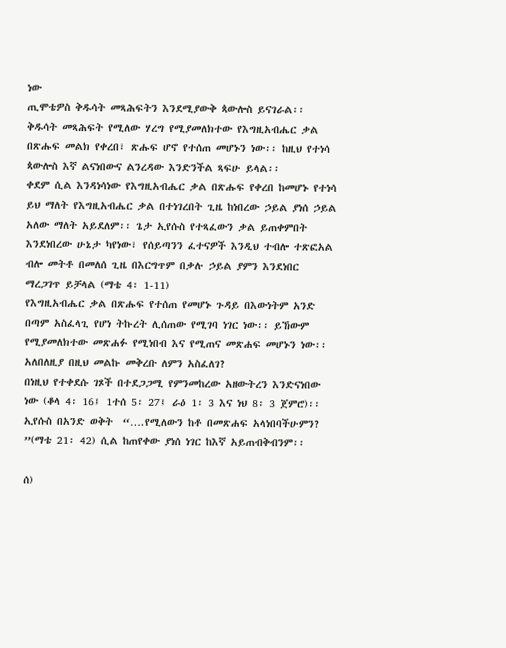ነው
ጢሞቴዎስ ቅዱሳት መጻሕፍትን እንደሚያውቅ ጳውሎስ ይናገራል፡፡  ቅዱሳት መጻሕፍት የሚለው ሃረግ የሚያመለክተው የእግዚአብሔር ቃል በጽሑፍ መልክ የቀረበ፣ ጽሑፍ ሆኖ የተሰጠ መሆኑን ነው፡፡ ከዚህ የተነሳ ጳውሎስ እኛ ልናነበውና ልንረዳው እንድንችል ጻፍሁ ይላል፡፡
ቀደም ሲል እንዳነሳነው የእግዚአብሔር ቃል በጽሑፍ የቀረበ ከመሆኑ የተነሳ ይህ ማለት የእግዚአብሔር ቃል በተነገረበት ጊዜ ከነበረው ኃይል ያነሰ ኃይል አለው ማለት አይደለም፡፡ ጌታ ኢየሱስ የተጻፈውን ቃል ይጠቀምበት እንደነበረው ሁኔታ ካየነው፣ የሰይጣንን ፈተናዎች እንዲህ ተብሎ ተጽፎአል ብሎ መትቶ በመለሰ ጊዜ በእርግጥም በቃሉ ኃይል ያምን እንደነበር ማረጋገጥ ይቻላል (ማቴ 4፡ 1-11)
የእግዚአብሔር ቃል በጽሑፍ የተሰጠ የመሆኑ ጉዳይ በእውነትም አንድ በጣም አስፈላጊ የሆነ ትኩረት ሊሰጠው የሚገባ ነገር ነው፡፡ ይኸውም የሚያመለክተው መጽሐፉ የሚነበብ እና የሚጠና መጽሐፍ መሆኑን ነው፡፡ አለበለዚያ በዚህ መልኩ መቅረቡ ለምን አስፈለገ?
በነዚህ የተቀደሱ ገጾች በተደጋጋሚ የምንመከረው አዘውትረን እንድናነበው ነው (ቆላ 4፡ 16፤ 1ተሰ 5፡ 27፤ ራዕ 1፡ 3 እና ነህ 8፡ 3 ጀምሮ)፡፡ ኢየሱስ በአንድ ወቅት  “….የሚለውን ከቶ በመጽሐፍ አላነበባችሁምን? ”(ማቴ 21፡ 42) ሲል ከጠየቀው ያነሰ ነገር ከእኛ አይጠብቅብንም፡፡

ሰ)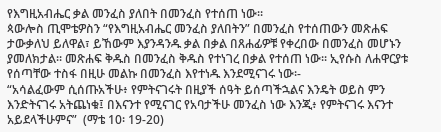የእግዚአብሔር ቃል መንፈስ ያለበት በመንፈስ የተሰጠ ነው፡፡
ጳውሎስ ጢሞቴዎስን “የእግዚአብሔር መንፈስ ያለበትን” በመንፈስ የተሰጠውን መጽሐፍ ታውቃለህ ይለዋል፣ ይኸውም እያንዳንዱ ቃል በቃል በጸሐፊዎቹ የቀረበው በመንፈስ መሆኑን ያመለክታል፡፡ መጽሐፍ ቅዱስ በመንፈስ ቅዱስ የተነገረ በቃል የተሰጠ ነው፡፡ ኢየሱስ ለሐዋርያቱ የሰጣቸው ተስፋ በዚሁ መልኩ በመንፈስ እየተነዱ እንደሚናገሩ ነው፡-
“አሳልፈውም ሲሰጡአችሁ፥ የምትናገሩት በዚያች ሰዓት ይሰጣችኋልና እንዴት ወይስ ምን እንድትናገሩ አትጨነቁ፤ በእናንተ የሚናገር የአባታችሁ መንፈስ ነው እንጂ፥ የምትናገሩ እናንተ አይደላችሁምና”  (ማቴ 10፡ 19-20)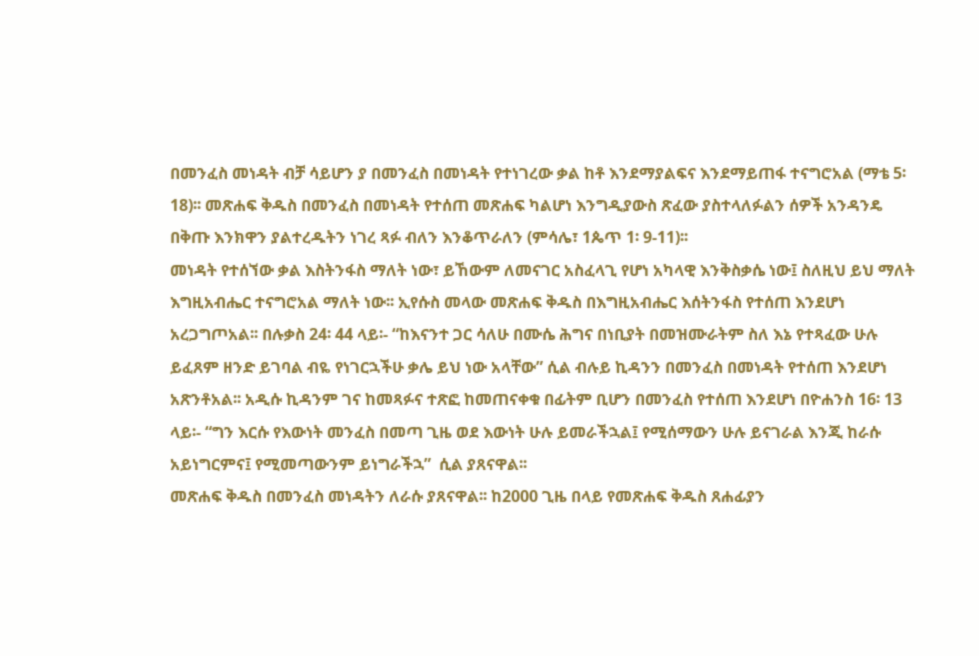በመንፈስ መነዳት ብቻ ሳይሆን ያ በመንፈስ በመነዳት የተነገረው ቃል ከቶ እንደማያልፍና እንደማይጠፋ ተናግሮአል (ማቴ 5፡ 18)፡፡ መጽሐፍ ቅዱስ በመንፈስ በመነዳት የተሰጠ መጽሐፍ ካልሆነ እንግዲያውስ ጽፈው ያስተላለፉልን ሰዎች አንዳንዴ በቅጡ እንክዋን ያልተረዱትን ነገረ ጻፉ ብለን እንቆጥራለን (ምሳሌ፣ 1ጴጥ 1፡ 9-11)፡፡
መነዳት የተሰኘው ቃል እስትንፋስ ማለት ነው፣ ይኸውም ለመናገር አስፈላጊ የሆነ አካላዊ እንቅስቃሴ ነው፤ ስለዚህ ይህ ማለት እግዚአብሔር ተናግሮአል ማለት ነው፡፡ ኢየሱስ መላው መጽሐፍ ቅዱስ በእግዚአብሔር እሰትንፋስ የተሰጠ እንደሆነ አረጋግጦአል፡፡ በሉቃስ 24፡ 44 ላይ፡- “ከእናንተ ጋር ሳለሁ በሙሴ ሕግና በነቢያት በመዝሙራትም ስለ እኔ የተጻፈው ሁሉ ይፈጸም ዘንድ ይገባል ብዬ የነገርኋችሁ ቃሌ ይህ ነው አላቸው” ሲል ብሉይ ኪዳንን በመንፈስ በመነዳት የተሰጠ እንደሆነ አጽንቶአል፡፡ አዲሱ ኪዳንም ገና ከመጻፉና ተጽፎ ከመጠናቀቁ በፊትም ቢሆን በመንፈስ የተሰጠ እንደሆነ በዮሐንስ 16፡ 13 ላይ፡- “ግን እርሱ የእውነት መንፈስ በመጣ ጊዜ ወደ እውነት ሁሉ ይመራችኋል፤ የሚሰማውን ሁሉ ይናገራል እንጂ ከራሱ አይነግርምና፤ የሚመጣውንም ይነግራችኋ”  ሲል ያጸናዋል፡፡
መጽሐፍ ቅዱስ በመንፈስ መነዳትን ለራሱ ያጸናዋል፡፡ ከ2000 ጊዜ በላይ የመጽሐፍ ቅዱስ ጸሐፊያን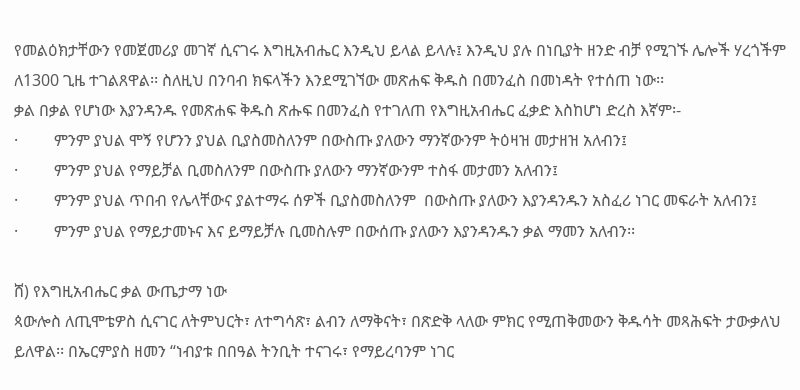የመልዕክታቸውን የመጀመሪያ መገኛ ሲናገሩ እግዚአብሔር እንዲህ ይላል ይላሉ፤ እንዲህ ያሉ በነቢያት ዘንድ ብቻ የሚገኙ ሌሎች ሃረጎችም ለ1300 ጊዜ ተገልጸዋል፡፡ ስለዚህ በንባብ ክፍላችን እንደሚገኘው መጽሐፍ ቅዱስ በመንፈስ በመነዳት የተሰጠ ነው፡፡
ቃል በቃል የሆነው እያንዳንዱ የመጽሐፍ ቅዱስ ጽሑፍ በመንፈስ የተገለጠ የእግዚአብሔር ፈቃድ እስከሆነ ድረስ እኛም፡-
·         ምንም ያህል ሞኝ የሆንን ያህል ቢያስመስለንም በውስጡ ያለውን ማንኛውንም ትዕዛዝ መታዘዝ አለብን፤
·         ምንም ያህል የማይቻል ቢመስለንም በውስጡ ያለውን ማንኛውንም ተስፋ መታመን አለብን፤
·         ምንም ያህል ጥበብ የሌላቸውና ያልተማሩ ሰዎች ቢያስመስለንም  በውስጡ ያለውን እያንዳንዱን አስፈሪ ነገር መፍራት አለብን፤
·         ምንም ያህል የማይታመኑና እና ይማይቻሉ ቢመስሉም በውሰጡ ያለውን እያንዳንዱን ቃል ማመን አለብን፡፡

ሸ) የእግዚአብሔር ቃል ውጤታማ ነው
ጳውሎስ ለጢሞቴዎስ ሲናገር ለትምህርት፣ ለተግሳጽ፣ ልብን ለማቅናት፣ በጽድቅ ላለው ምክር የሚጠቅመውን ቅዱሳት መጻሕፍት ታውቃለህ ይለዋል፡፡ በኤርምያስ ዘመን “ነብያቱ በበዓል ትንቢት ተናገሩ፣ የማይረባንም ነገር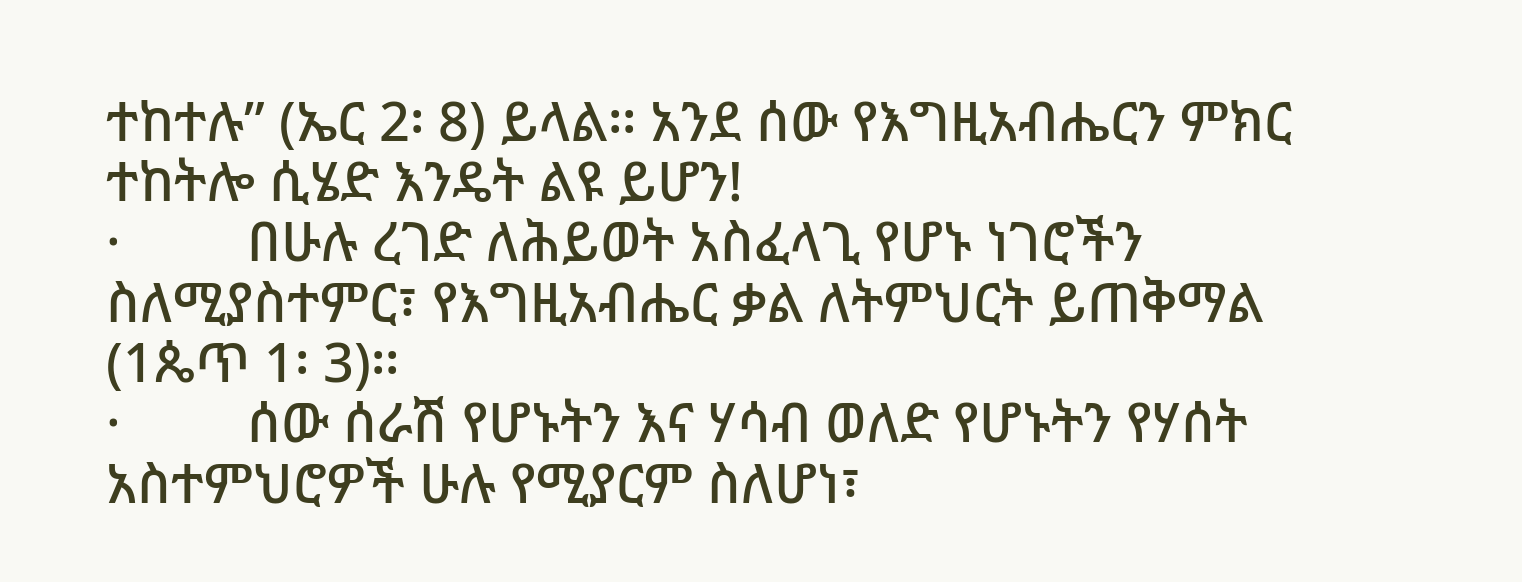ተከተሉ” (ኤር 2፡ 8) ይላል፡፡ አንደ ሰው የእግዚአብሔርን ምክር ተከትሎ ሲሄድ እንዴት ልዩ ይሆን!
·         በሁሉ ረገድ ለሕይወት አስፈላጊ የሆኑ ነገሮችን ስለሚያስተምር፣ የእግዚአብሔር ቃል ለትምህርት ይጠቅማል (1ጴጥ 1፡ 3)፡፡
·         ሰው ሰራሽ የሆኑትን እና ሃሳብ ወለድ የሆኑትን የሃሰት አስተምህሮዎች ሁሉ የሚያርም ስለሆነ፣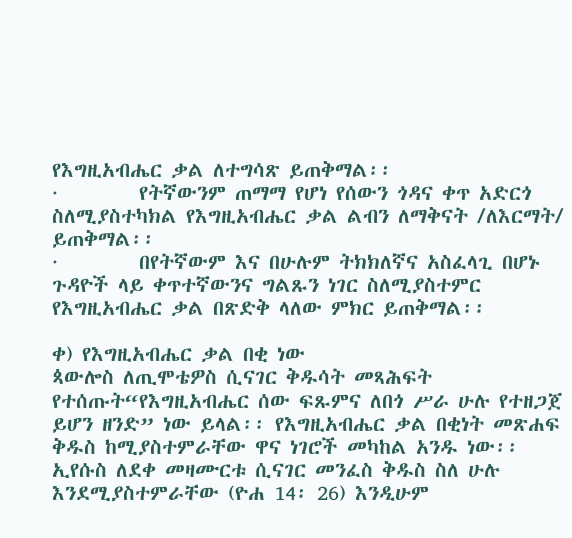የእግዚአብሔር ቃል ለተግሳጽ ይጠቅማል፡፡
·         የትኛውንም ጠማማ የሆነ የሰውን ጎዳና ቀጥ አድርጎ ስለሚያስተካክል የእግዚአብሔር ቃል ልብን ለማቅናት /ለእርማት/ ይጠቅማል፡፡
·         በየትኛውም እና በሁሉም ትክክለኛና አስፈላጊ በሆኑ ጉዳዮች ላይ ቀጥተኛውንና ግልጹን ነገር ስለሚያስተምር የእግዚአብሔር ቃል በጽድቅ ላለው ምክር ይጠቅማል፡፡

ቀ) የእግዚአብሔር ቃል በቂ ነው
ጳውሎስ ለጢሞቴዎስ ሲናገር ቅዱሳት መጻሕፍት የተሰጡት“የእግዚአብሔር ሰው ፍጹምና ለበጎ ሥራ ሁሉ የተዘጋጀ ይሆን ዘንድ” ነው ይላል፡፡ የእግዚአብሔር ቃል በቂነት መጽሐፍ ቅዱስ ከሚያስተምራቸው ዋና ነገሮች መካከል አንዱ ነው፡፡ ኢየሱስ ለደቀ መዛሙርቱ ሲናገር መንፈስ ቅዱስ ስለ ሁሉ እንደሚያስተምራቸው (ዮሐ 14፡ 26) እንዲሁም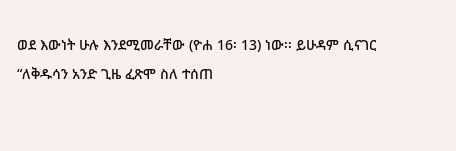ወደ እውነት ሁሉ እንደሚመራቸው (ዮሐ 16፡ 13) ነው፡፡ ይሁዳም ሲናገር “ለቅዱሳን አንድ ጊዜ ፈጽሞ ስለ ተሰጠ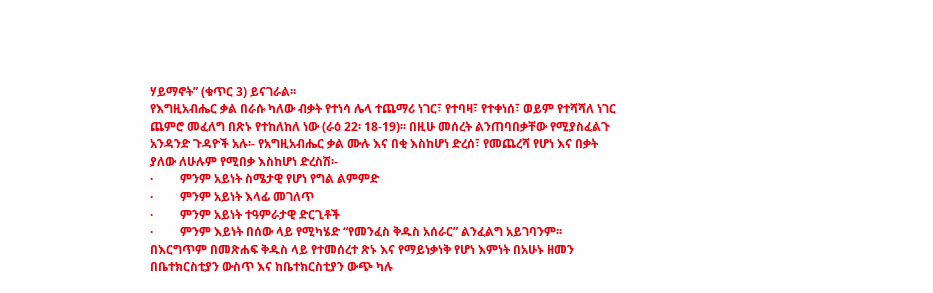ሃይማኖት” (ቁጥር 3) ይናገራል፡፡
የእግዚአብሔር ቃል በራሱ ካለው ብቃት የተነሳ ሌላ ተጨማሪ ነገር፣ የተባዛ፣ የተቀነሰ፣ ወይም የተሻሻለ ነገር ጨምሮ መፈለግ በጽኑ የተከለከለ ነው (ራዕ 22፡ 18-19)፡፡ በዚሁ መሰረት ልንጠባበቃቸው የሚያስፈልጉ አንዳንድ ጉዳዮች አሉ፡- የአግዚአብሔር ቃል ሙሉ እና በቂ እስከሆነ ድረሰ፣ የመጨረሻ የሆነ እና በቃት ያለው ለሁሉም የሚበቃ እስከሆነ ድረስሽ፡-
·         ምንም አይነት ስሜታዊ የሆነ የግል ልምምድ
·         ምንም አይነት እላፊ መገለጥ
·         ምንም አይነት ተዓምራታዊ ድርጊቶች
·         ምንም እይነት በሰው ላይ የሚካሄድ “የመንፈስ ቅዱስ አሰራር” ልንፈልግ አይገባንም፡፡
በእርግጥም በመጽሐፍ ቅዱስ ላይ የተመሰረተ ጽኑ እና የማይነቃነቅ የሆነ እምነት በአሁኑ ዘመን በቤተክርስቲያን ውስጥ እና ከቤተክርስቲያን ውጭ ካሉ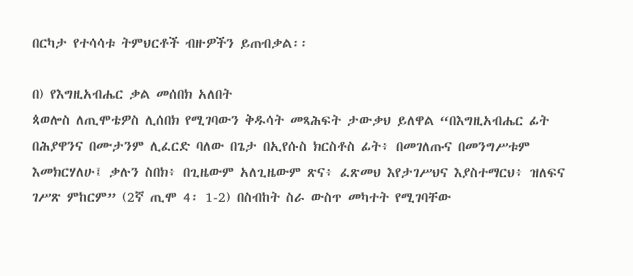በርካታ የተሳሳቱ ትምህርቶች ብዙዎችን ይጠብቃል፡፡

በ) የእግዚአብሔር ቃል መሰበክ አለበት
ጳወሎስ ለጢሞቴዎስ ሊሰበክ የሚገባውን ቅዱሳት መጻሕፍት ታውቃህ ይለዋል “በእግዚአብሔር ፊት በሕያዋንና በሙታንም ሊፈርድ ባለው በጌታ በኢየሱስ ክርስቶስ ፊት፥ በመገለጡና በመንግሥቱም እመክርሃለሁ፤ ቃሉን ስበክ፥ በጊዜውም አለጊዜውም ጽና፥ ፈጽመህ እየታገሥህና እያስተማርህ፥ ዝለፍና ገሥጽ ምከርም” (2ኛ ጢሞ 4፡ 1-2) በስብከት ስራ ውስጥ መካተት የሚገባቸው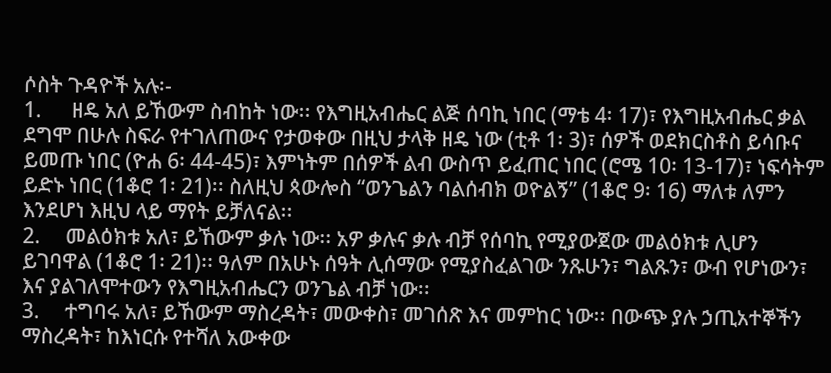ሶስት ጉዳዮች አሉ፡-
1.      ዘዴ አለ ይኸውም ስብከት ነው፡፡ የእግዚአብሔር ልጅ ሰባኪ ነበር (ማቴ 4፡ 17)፣ የእግዚአብሔር ቃል ደግሞ በሁሉ ስፍራ የተገለጠውና የታወቀው በዚህ ታላቅ ዘዴ ነው (ቲቶ 1፡ 3)፣ ሰዎች ወደክርስቶስ ይሳቡና ይመጡ ነበር (ዮሐ 6፡ 44-45)፣ እምነትም በሰዎች ልብ ውስጥ ይፈጠር ነበር (ሮሜ 10፡ 13-17)፣ ነፍሳትም ይድኑ ነበር (1ቆሮ 1፡ 21)፡፡ ስለዚህ ጳውሎስ “ወንጌልን ባልሰብክ ወዮልኝ” (1ቆሮ 9፡ 16) ማለቱ ለምን እንደሆነ እዚህ ላይ ማየት ይቻለናል፡፡
2.     መልዕክቱ አለ፣ ይኸውም ቃሉ ነው፡፡ አዎ ቃሉና ቃሉ ብቻ የሰባኪ የሚያውጀው መልዕክቱ ሊሆን ይገባዋል (1ቆሮ 1፡ 21)፡፡ ዓለም በአሁኑ ሰዓት ሊሰማው የሚያስፈልገው ንጹሁን፣ ግልጹን፣ ውብ የሆነውን፣ እና ያልገለሞተውን የእግዚአብሔርን ወንጌል ብቻ ነው፡፡
3.     ተግባሩ አለ፣ ይኸውም ማስረዳት፣ መውቀስ፣ መገሰጽ እና መምከር ነው፡፡ በውጭ ያሉ ኃጢአተኞችን ማስረዳት፣ ከእነርሱ የተሻለ አውቀው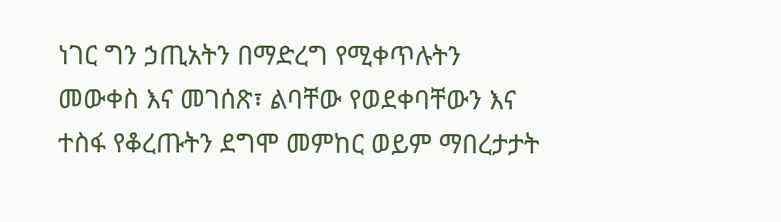ነገር ግን ኃጢአትን በማድረግ የሚቀጥሉትን መውቀስ እና መገሰጽ፣ ልባቸው የወደቀባቸውን እና ተስፋ የቆረጡትን ደግሞ መምከር ወይም ማበረታታት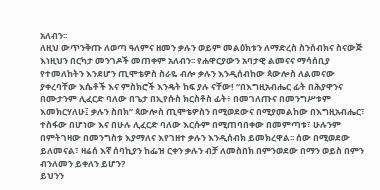አለብን፡፡
ለዚህ ውጥንቅጡ ለወጣ ዓለምና ዘመን ቃሉን ወይም መልዕክቱን ለማድረስ ስንሰብክና ስናውጅ እነዚህን በርካታ መንገዶች መጠቀም አለብን፡፡ የሐዋርያውን አባታዊ ልመናና ማሳሰቢያ የተመለከትን እንደሆን ጢሞቴዎስ ስራዬ ብሎ ቃሉን እንዲሰብከው ጳውሎስ ለልመናው ያቀረባቸው እሴቶች እና ምስክሮች እንዴት ከፍ ያሉ ናቸው! “በእግዚአብሔር ፊት በሕያዋንና በሙታንም ሊፈርድ ባለው በጌታ በኢየሱስ ክርስቶስ ፊት፥ በመገለጡና በመንግሥቱም እመክርሃለሁ፤ ቃሉን ስበክ” ጳውሎስ ጢሞቴዎስን በሚወደውና በሚያመልከው በእግዚአብሔር፣ ተስፋው በሆነው እና በሁሉ ሊፈርድ ባለው እርሱም በሚጠባበቀው በመምጣቱ፣ ሁሉንም በምትገዛው በመንግስቱ እያማለና እየገዘተ ቃሉን እንዲሰብክ ይመክረዋል፡፡ ሰው በሚወደው ይለመናል፣ ዛሬሰ እኛ ሰባኪያን ከፌዝ ርቀን ቃሉን ብቻ ለመስበክ በምንወደው በማን ወይስ በምን ብንለመን ይቀለን ይሆን?
ይህንን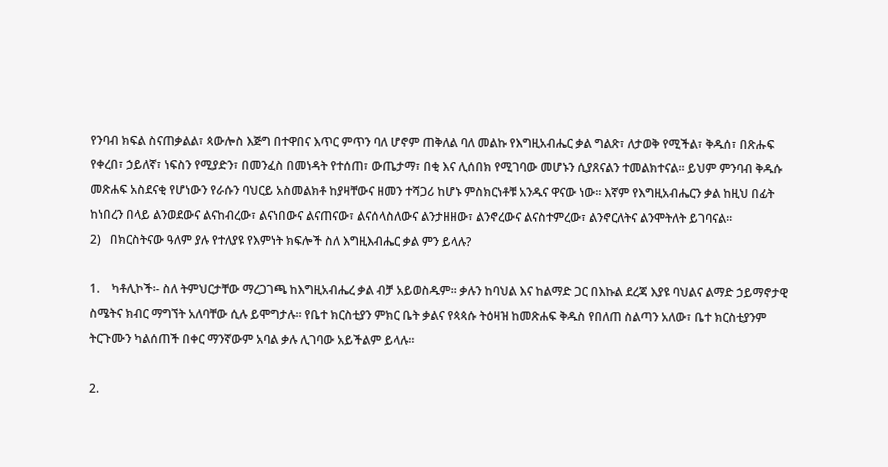የንባብ ክፍል ስናጠቃልል፣ ጳውሎስ እጅግ በተዋበና እጥር ምጥን ባለ ሆኖም ጠቅለል ባለ መልኩ የእግዚአብሔር ቃል ግልጽ፣ ለታወቅ የሚችል፣ ቅዱሰ፣ በጽሑፍ የቀረበ፣ ኃይለኛ፣ ነፍስን የሚያድን፣ በመንፈስ በመነዳት የተሰጠ፣ ውጤታማ፣ በቂ እና ሊሰበክ የሚገባው መሆኑን ሲያጸናልን ተመልክተናል፡፡ ይህም ምንባብ ቅዱሱ መጽሐፍ አስደናቂ የሆነውን የራሱን ባህርይ አስመልክቶ ከያዛቸውና ዘመን ተሻጋሪ ከሆኑ ምስክርነቶቹ አንዱና ዋናው ነው፡፡ እኛም የእግዚአብሔርን ቃል ከዚህ በፊት ከነበረን በላይ ልንወደውና ልናከብረው፣ ልናነበውና ልናጠናው፣ ልናሰላስለውና ልንታዘዘው፣ ልንኖረውና ልናስተምረው፣ ልንኖርለትና ልንሞትለት ይገባናል፡፡
2)   በክርስትናው ዓለም ያሉ የተለያዩ የእምነት ክፍሎች ስለ እግዚእብሔር ቃል ምን ይላሉ?

1.    ካቶሊኮች፡- ስለ ትምህርታቸው ማረጋገጫ ከእግዚአብሔረ ቃል ብቻ አይወስዱም፡፡ ቃሉን ከባህል እና ከልማድ ጋር በእኩል ደረጃ እያዩ ባህልና ልማድ ኃይማኖታዊ ስሜትና ክብር ማግኘት አለባቸው ሲሉ ይሞግታሉ፡፡ የቤተ ክርስቲያን ምክር ቤት ቃልና የጳጳሱ ትዕዛዝ ከመጽሐፍ ቅዱስ የበለጠ ስልጣን አለው፣ ቤተ ክርስቲያንም ትርጉሙን ካልሰጠች በቀር ማንኛውም አባል ቃሉ ሊገባው አይችልም ይላሉ፡፡

2.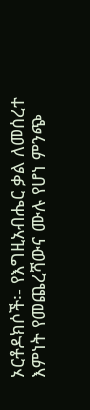ኦርቶዶክሶች፡- የእግዚአብሔር ቃል ለመሰረተ እምነት የመጨረሻውና ሙሉ የሆነ ምንጭ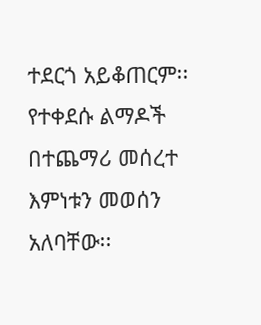ተደርጎ አይቆጠርም፡፡ የተቀደሱ ልማዶች በተጨማሪ መሰረተ እምነቱን መወሰን አለባቸው፡፡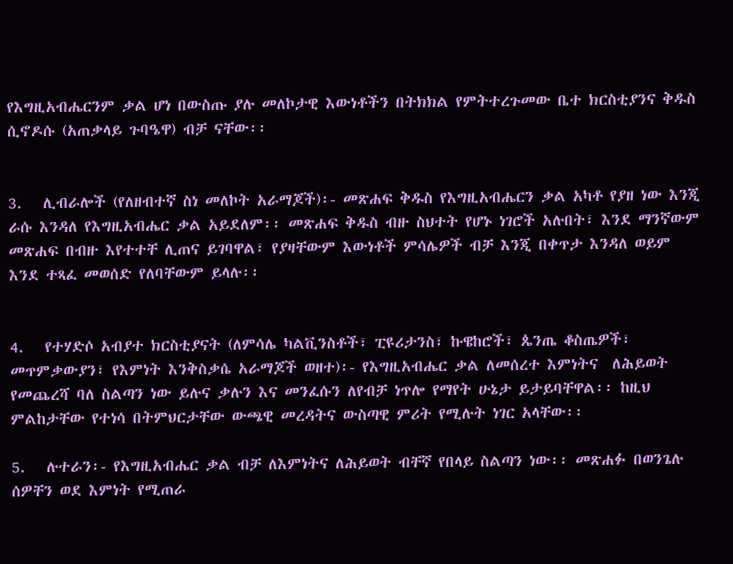የእግዚአብሔርንም ቃል ሆነ በውስጡ ያሉ መለኮታዊ እውነቶችን በትክክል የምትተረጉመው ቤተ ክርስቲያንና ቅዱስ ሲኖዶሱ (አጠቃላይ ጉባዔዋ) ብቻ ናቸው፡፡


3.   ሊብራሎች (የለዘብተኛ ስነ መለኮት አራማጆች)፡- መጽሐፍ ቅዱስ የእግዚአብሔርን ቃል አካቶ የያዘ ነው እንጂ ራሱ እንዳለ የእግዚአብሔር ቃል አይደለም፡፡ መጽሐፍ ቅዱስ ብዙ ስህተት የሆኑ ነገሮች አሉበት፣ እንደ ማንኛውም መጽሐፍ በብዙ እየተተቸ ሊጠና ይገባዋል፣ የያዛቸውም እውነቶች ምሳሌዎች ብቻ እንጂ በቀጥታ እንዳለ ወይም እንደ ተጻፈ መወሰድ የለባቸውም ይላሉ፡፡


4.   የተሃድሶ አብያተ ክርስቲያናት (ለምሳሌ ካልቪንስቶች፣ ፒዩሪታንስ፣ ኩዌከሮች፣ ጴንጤ ቆስጤዎች፣ መጥምቃውያን፣ የእምነት እንቅስቃሴ አራማጆች ወዘተ)፡- የእግዚአብሔር ቃል ለመሰረተ እምነትና  ለሕይወት የመጨረሻ ባለ ስልጣን ነው ይሉና ቃሉን እና መንፈሱን ለየብቻ ነጥሎ የማየት ሁኔታ ይታይባቸዋል፡፡ ከዚህ ምልከታቸው የተነሳ በትምህርታቸው ውጫዊ መረዳትና ውስጣዊ ምሪት የሚሉት ነገር አላቸው፡፡

5.   ሉተራን፡- የእግዚአብሔር ቃል ብቻ ለእምነትና ለሕይወት ብቸኛ የበላይ ስልጣን ነው፡፡ መጽሐፉ በወንጌሉ ሰዎቸን ወደ እምነት የሚጠራ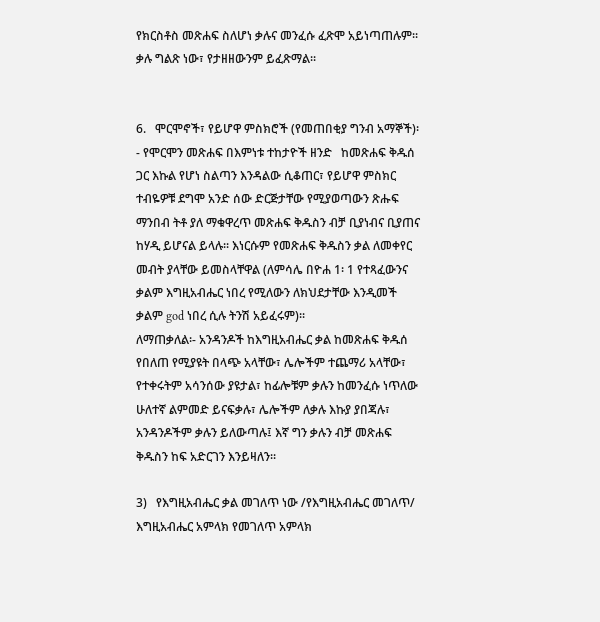የክርስቶስ መጽሐፍ ስለሆነ ቃሉና መንፈሱ ፈጽሞ አይነጣጠሉም፡፡ ቃሉ ግልጽ ነው፣ የታዘዘውንም ይፈጽማል፡፡


6.   ሞርሞኖች፣ የይሆዋ ምስክሮች (የመጠበቂያ ግንብ አማኞች)፡- የሞርሞን መጽሐፍ በእምነቱ ተከታዮች ዘንድ   ከመጽሐፍ ቅዱሰ ጋር እኩል የሆነ ስልጣን እንዳልው ሲቆጠር፣ የይሆዋ ምስክር ተብዬዎቹ ደግሞ አንድ ሰው ድርጅታቸው የሚያወጣውን ጽሑፍ ማንበብ ትቶ ያለ ማቁዋረጥ መጽሐፍ ቅዱስን ብቻ ቢያነብና ቢያጠና ከሃዲ ይሆናል ይላሉ፡፡ እነርሱም የመጽሐፍ ቅዱስን ቃል ለመቀየር መብት ያላቸው ይመስላቸዋል (ለምሳሌ በዮሐ 1፡ 1 የተጻፈውንና ቃልም እግዚአብሔር ነበረ የሚለውን ለክህደታቸው እንዲመች ቃልም god ነበረ ሲሉ ትንሽ አይፈሩም)፡፡
ለማጠቃለል፡- አንዳንዶች ከእግዚአብሔር ቃል ከመጽሐፍ ቅዱሰ የበለጠ የሚያዩት በላጭ አላቸው፣ ሌሎችም ተጨማሪ አላቸው፣ የተቀሩትም አሳንሰው ያዩታል፣ ከፊሎቹም ቃሉን ከመንፈሱ ነጥለው ሁለተኛ ልምመድ ይናፍቃሉ፣ ሌሎችም ለቃሉ እኩያ ያበጃሉ፣ አንዳንዶችም ቃሉን ይለውጣሉ፤ እኛ ግን ቃሉን ብቻ መጽሐፍ ቅዱስን ከፍ አድርገን እንይዛለን፡፡

3)   የእግዚአብሔር ቃል መገለጥ ነው /የእግዚአብሔር መገለጥ/
እግዚአብሔር አምላክ የመገለጥ አምላክ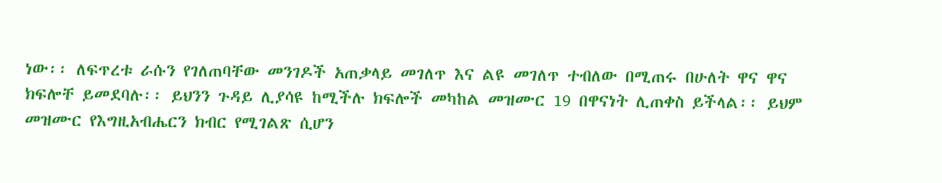ነው፡፡ ለፍጥረቱ ራሱን የገለጠባቸው መንገዶች አጠቃላይ መገለጥ እና ልዩ መገለጥ ተብለው በሚጠሩ በሁለት ዋና ዋና ክፍሎቸ ይመደባሉ፡፡ ይህንን ጉዳይ ሊያሳዩ ከሚችሉ ክፍሎች መካከል መዝሙር 19 በዋናነት ሊጠቀስ ይችላል፡፡ ይህም መዝሙር የእግዚአብሔርን ክብር የሚገልጽ ሲሆን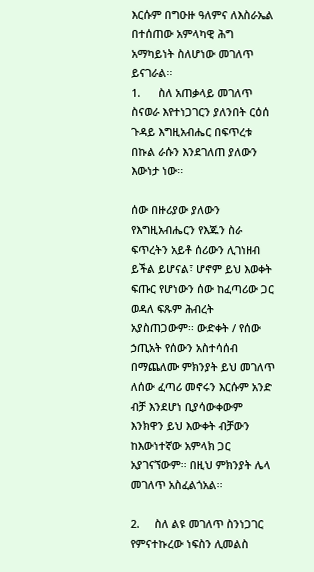እርሱም በግዑዙ ዓለምና ለእስራኤል በተሰጠው አምላካዊ ሕግ አማካይነት ስለሆነው መገለጥ ይናገራል፡፡
1.      ስለ አጠቃላይ መገለጥ ስናወራ እየተነጋገርን ያለንበት ርዕሰ ጉዳይ እግዚአብሔር በፍጥረቱ በኩል ራሱን እንደገለጠ ያለውን እውነታ ነው፡፡

ሰው በዙሪያው ያለውን የእግዚአብሔርን የእጁን ስራ ፍጥረትን አይቶ ሰሪውን ሊገነዘብ ይችል ይሆናል፣ ሆኖም ይህ እወቀት ፍጡር የሆነውን ሰው ከፈጣሪው ጋር ወዳለ ፍጹም ሕብረት አያስጠጋውም፡፡ ውድቀት / የሰው ኃጢአት የሰውን አስተሳሰብ በማጨለሙ ምክንያት ይህ መገለጥ ለሰው ፈጣሪ መኖሩን እርሱም አንድ ብቻ እንደሆነ ቢያሳውቀውም እንክዋን ይህ እውቀት ብቻውን ከእውነተኛው አምላክ ጋር አያገናኘውም፡፡ በዚህ ምክንያት ሌላ መገለጥ አስፈልጎአል፡፡

2.     ስለ ልዩ መገለጥ ስንነጋገር የምናተኩረው ነፍስን ሊመልስ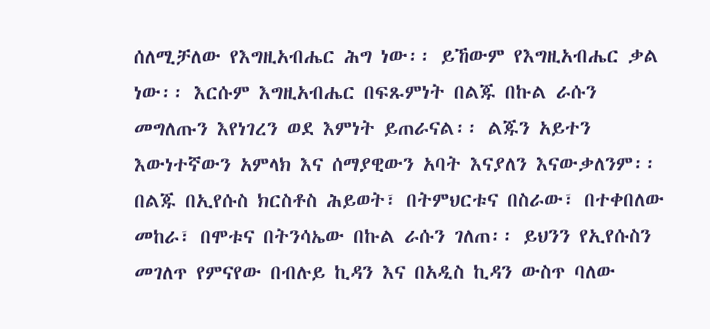ሰለሚቻለው የእግዚአብሔር ሕግ ነው፡፡ ይኸውም የእግዚአብሔር ቃል ነው፡፡ እርሱም እግዚአብሔር በፍጹምነት በልጁ በኩል ራሱን መግለጡን እየነገረን ወደ እምነት ይጠራናል፡፡ ልጁን አይተን እውነተኛውን አምላክ እና ሰማያዊውን አባት እናያለን እናውቃለንም፡፡ በልጁ በኢየሱስ ክርስቶስ ሕይወት፣ በትምህርቱና በስራው፣ በተቀበለው መከራ፣ በሞቱና በትንሳኤው በኩል ራሱን ገለጠ፡፡ ይህንን የኢየሱስን መገለጥ የምናየው በብሉይ ኪዳን እና በአዲስ ኪዳን ውስጥ ባለው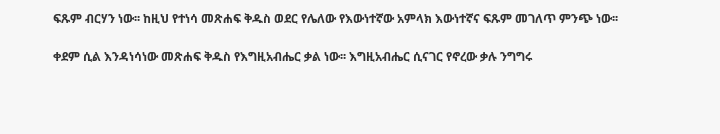ፍጹም ብርሃን ነው፡፡ ከዚህ የተነሳ መጽሐፍ ቅዱስ ወደር የሌለው የእውነተኛው አምላክ እውነተኛና ፍጹም መገለጥ ምንጭ ነው፡፡

ቀደም ሲል እንዳነሳነው መጽሐፍ ቅዱስ የእግዚአብሔር ቃል ነው፡፡ እግዚአብሔር ሲናገር የኖረው ቃሉ ንግግሩ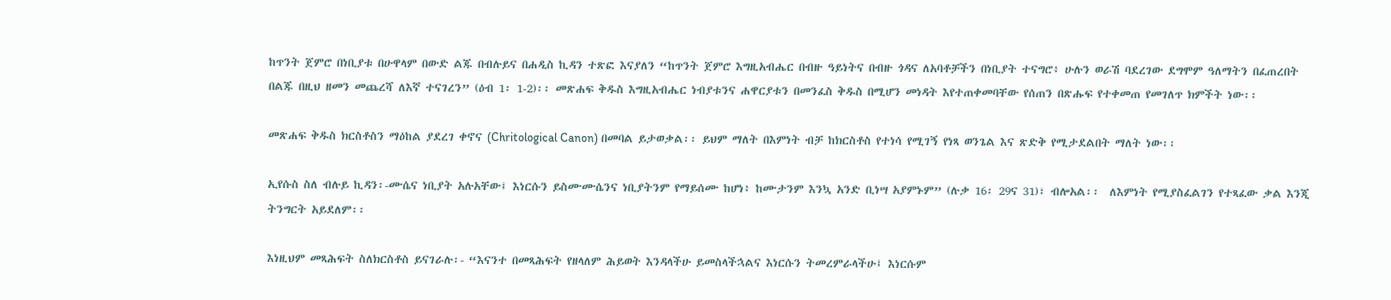ከጥንት ጀምሮ በነቢያቱ በሁዋላም በውድ ልጁ በብሉይና በሐዲስ ኪዳን ተጽፎ እናያለን “ከጥንት ጀምሮ እግዚአብሔር በብዙ ዓይነትና በብዙ ጎዳና ለአባቶቻችን በነቢያት ተናግሮ፥ ሁሉን ወራሽ ባደረገው ደግሞም ዓለማትን በፈጠረበት በልጁ በዚህ ዘመን መጨረሻ ለእኛ ተናገረን” (ዕብ 1፡ 1-2)፡፡ መጽሐፍ ቅዱስ እግዚአብሔር ነብያቱንና ሐዋርያቱን በመንፈስ ቅዱስ በሚሆን መነዳት እየተጠቀመባቸው የሰጠን በጽሑፍ የተቀመጠ የመገለጥ ክምችት ነው፡፡

መጽሐፍ ቅዱስ ክርስቶስን ማዕከል ያደረገ ቀኖና (Chritological Canon) በመባል ይታወቃል፡፡ ይህም ማለት በእምነት ብቻ ከክርስቶስ የተነሳ የሚገኝ የነጻ ወንጌል እና ጽድቅ የሚታደልበት ማለት ነው፡፡

ኢየሱስ ስለ ብሉይ ኪዳን፡-ሙሴና ነቢያት አሉአቸው፤ እነርሱን ይስሙሙሴንና ነቢያትንም የማይሰሙ ከሆነ፥ ከሙታንም እንኳ አንድ ቢነሣ አያምኑም” (ሉቃ 16፡ 29ና 31)፣ ብሎአል፡፡  ለእምነት የሚያስፈልገን የተጻፈው ቃል እንጂ ትንግርት አይደለም፡፡

እነዚህም መጻሕፍት ስለክርስቶስ ይናገራሉ፡- “እናንተ በመጻሕፍት የዘላለም ሕይወት እንዳላችሁ ይመስላችኋልና እነርሱን ትመረምራላችሁ፤ እነርሱም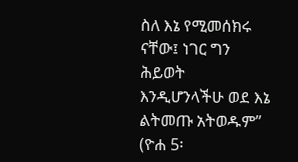ስለ እኔ የሚመሰክሩ ናቸው፤ ነገር ግን ሕይወት እንዲሆንላችሁ ወደ እኔ ልትመጡ አትወዱም” (ዮሐ 5፡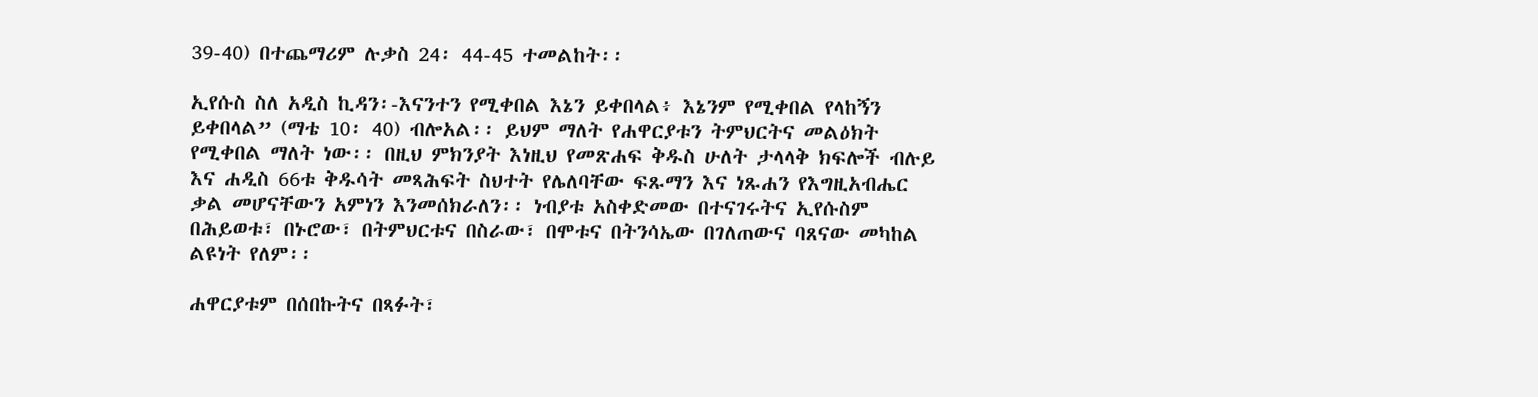39-40) በተጨማሪም ሉቃስ 24፡ 44-45 ተመልከት፡፡

ኢየሱስ ስለ አዲስ ኪዳን፡-እናንተን የሚቀበል እኔን ይቀበላል፥ እኔንም የሚቀበል የላከኝን ይቀበላል” (ማቴ 10፡ 40) ብሎአል፡፡ ይህም ማለት የሐዋርያቱን ትምህርትና መልዕክት የሚቀበል ማለት ነው፡፡ በዚህ ምክንያት እነዚህ የመጽሐፍ ቅዱስ ሁለት ታላላቅ ክፍሎች ብሉይ እና ሐዲስ 66ቱ ቅዱሳት መጻሕፍት ስህተት የሌለባቸው ፍጹማን እና ነጹሐን የእግዚአብሔር ቃል መሆናቸውን አምነን እንመሰክራለን፡፡ ነብያቱ አስቀድመው በተናገሩትና ኢየሱስም በሕይወቱ፣ በኑሮው፣ በትምህርቱና በስራው፣ በሞቱና በትንሳኤው በገለጠውና ባጸናው መካከል ልዩነት የለም፡፡

ሐዋርያቱም በሰበኩትና በጻፉት፣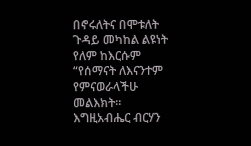በኖሩለትና በሞቱለት ጉዳይ መካከል ልዩነት የለም ከእርሱም “የሰማናት ለእናንተም የምናወራላችሁ መልእክት። እግዚአብሔር ብርሃን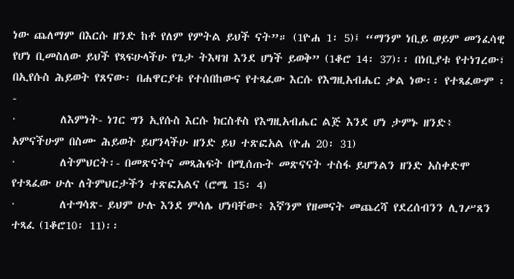ነው ጨለማም በእርሱ ዘንድ ከቶ የለም የምትል ይህች ናት”። (1ዮሐ 1፡ 5)፤ “ማንም ነቢይ ወይም መንፈሳዊ የሆነ ቢመስለው ይህች የጻፍሁላችሁ የጌታ ትእዛዝ እንደ ሆነች ይወቅ” (1ቆሮ 14፡ 37)፡፡ በነቢያቱ የተነገረው፣ በኢየሱስ ሕይወት የጸናው፡ በሐዋርያቱ የተሰበከውና የተጻፈው እርሱ የእግዚአብሔር ቃል ነው፡፡ የተጻፈውም ፡-
·         ለእምነት- ነገር ግን ኢየሱስ እርሱ ክርስቶስ የእግዚአብሔር ልጅ እንደ ሆነ ታምኑ ዘንድ፥ አምናችሁም በስሙ ሕይወት ይሆንላችሁ ዘንድ ይህ ተጽፎአል (ዮሐ 20፡ 31)
·         ለትምህርት፡- በመጽናትና መጻሕፍት በሚሰጡት መጽናናት ተስፋ ይሆንልን ዘንድ አስቀድሞ የተጻፈው ሁሉ ለትምህርታችን ተጽፎአልና (ሮሜ 15፡ 4)
·         ለተግሳጽ- ይህም ሁሉ እንደ ምሳሌ ሆነባቸው፥ እኛንም የዘመናት መጨረሻ የደረሰብንን ሊገሥጸን ተጻፈ (1ቆሮ10፡ 11)፡፡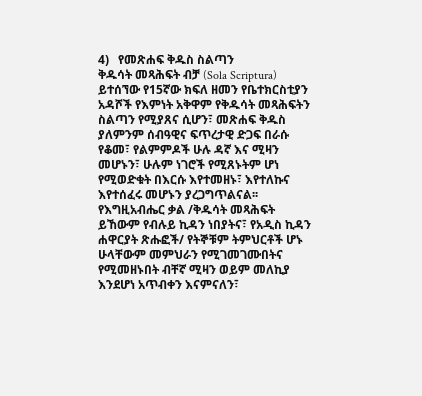4)   የመጽሐፍ ቅዱስ ስልጣን
ቅዱሳት መጻሕፍት ብቻ (Sola Scriptura) ይተሰኘው የ15ኛው ክፍለ ዘመን የቤተክርስቲያን አዳሾች የእምነት አቅዋም የቅዱሳት መጻሕፍትን ስልጣን የሚያጸና ሲሆን፣ መጽሐፍ ቅዱስ ያለምንም ሰብዓዊና ፍጥረታዊ ድጋፍ በራሱ የቆመ፣ የልምምዶች ሁሉ ዳኛ እና ሚዛን መሆኑን፣ ሁሉም ነገሮች የሚጸኑትም ሆነ የሚወድቁት በእርሱ እየተመዘኑ፣ እየተለኩና እየተሰፈሩ መሆኑን ያረጋግጥልናል፡፡ የእግዚአብሔር ቃል /ቅዱሳት መጻሕፍት ይኸውም የብሉይ ኪዳን ነበያትና፣ የአዲስ ኪዳን ሐዋርያት ጽሑፎች/ የትኞቹም ትምህርቶች ሆኑ ሁላቸውም መምህራን የሚገመገሙበትና የሚመዘኑበት ብቸኛ ሚዛን ወይም መለኪያ እንደሆነ አጥብቀን እናምናለን፣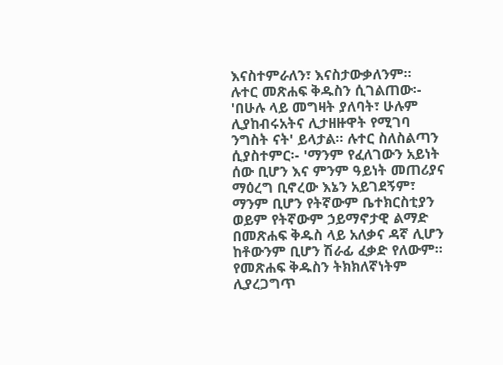እናስተምራለን፣ እናስታውቃለንም፡፡
ሉተር መጽሐፍ ቅዱስን ሲገልጠው፡- 'በሁሉ ላይ መግዛት ያለባት፣ ሁሉም ሊያከብሩአትና ሊታዘዙዋት የሚገባ ንግስት ናት' ይላታል፡፡ ሉተር ስለስልጣን ሲያስተምር፡- 'ማንም የፈለገውን አይነት ሰው ቢሆን እና ምንም ዓይነት መጠሪያና ማዕረግ ቢኖረው እኔን አይገደኝም፣ ማንም ቢሆን የትኛውም ቤተክርስቲያን ወይም የትኛውም ኃይማኖታዊ ልማድ በመጽሐፍ ቅዱስ ላይ አለቃና ዳኛ ሊሆን ከቶውንም ቢሆን ሽራፊ ፈቃድ የለውም፡፡ የመጽሐፍ ቅዱስን ትክክለኛነትም ሊያረጋግጥ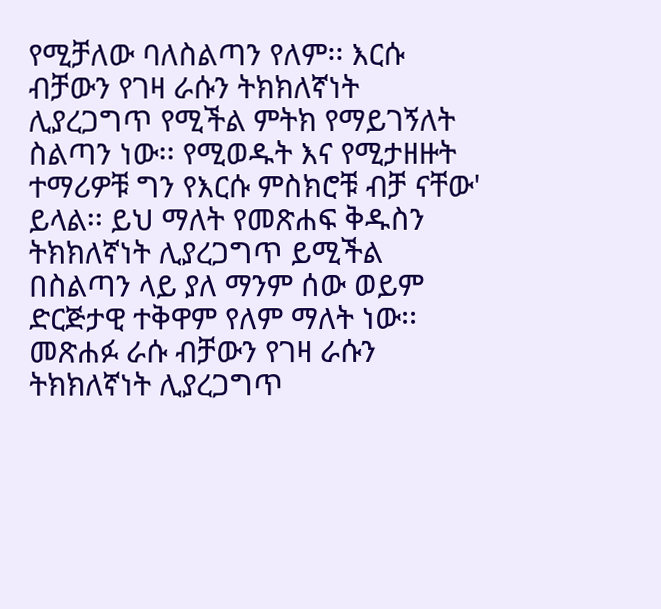የሚቻለው ባለስልጣን የለም፡፡ እርሱ ብቻውን የገዛ ራሱን ትክክለኛነት ሊያረጋግጥ የሚችል ምትክ የማይገኝለት ስልጣን ነው፡፡ የሚወዱት እና የሚታዘዙት ተማሪዎቹ ግን የእርሱ ምስክሮቹ ብቻ ናቸው' ይላል፡፡ ይህ ማለት የመጽሐፍ ቅዱስን ትክክለኛነት ሊያረጋግጥ ይሚችል በስልጣን ላይ ያለ ማንም ሰው ወይም ድርጅታዊ ተቅዋም የለም ማለት ነው፡፡ መጽሐፉ ራሱ ብቻውን የገዛ ራሱን ትክክለኛነት ሊያረጋግጥ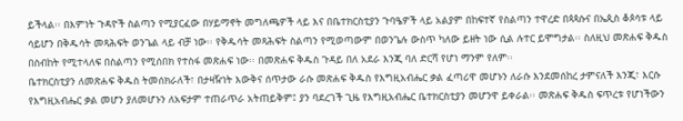ይችላል፡፡ በእምነት ጉዳዮች ስልጣን የሚያርፈው በሃይማኖት መግለጫዎች ላይ እና በቤተክርስቲያን ጉባዔዎች ላይ አልያም በከፍተኛ የስልጣን ተዋረድ በጳጳሱና በኤጲስ ቆጶሳቱ ላይ ሳይሆን በቅዱሳት መጻሕፍት ወንጌል ላይ ብቻ ነው፡፡ የቅዱሳት መጻሕፍት ስልጣን የሚወጣውም በወንጌሉ ውስጥ ካለው ይዘት ነው ሲል ሉተር ይሞግታል፡፡ ስለዚህ መጽሐፍ ቅዱስ በስብከት የሚተላለፍ በስልጣን የሚሰበክ የተስፋ መጽሐፍ ነው፡፡ በመጽሐፍ ቅዱስ ጉዳይ በለ አደራ እንጂ ባለ ድርሻ የሆነ ማንም የለም፡፡
ቤተክርስቲያን ለመጽሐፍ ቅዱስ ትመሰክራለች፣ በታዛዥነት እውቅና ሰጥታው ራሱ መጽሐፍ ቅዱስ የእግዚአብሔር ቃል ፈጣሪዋ መሆኑን ለራሱ እንደመሰከረ ታምናለች እንጂ፣ እርሱ የእግዚአብሔር ቃል መሆን ያለመሆኑን ለአፍታም ተጠራጥራ አትጠይቅም፤ ያን ባደረገች ጊዜ የእግዚአብሔር ቤተክርስቲያን መሆንዋ ይቀራል፡፡ መጽሐፍ ቅዱስ ፍጥረቱ የሆነችውን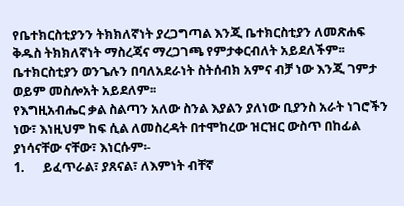የቤተክርስቲያንን ትክክለኛነት ያረጋግጣል እንጂ ቤተክርስቲያን ለመጽሐፍ ቅዱስ ትክክለኛነት ማስረጃና ማረጋገጫ የምታቀርብለት አይደለችም፡፡ ቤተክርስቲያን ወንጌሉን በባለአደራነት ስትሰብክ አምና ብቻ ነው እንጂ ገምታ ወይም መስሎአት አይደለም፡፡
የእግዚአብሔር ቃል ስልጣን አለው ስንል እያልን ያለነው ቢያንስ አራት ነገሮችን ነው፣ እነዚህም ከፍ ሲል ለመስረዳት በተሞከረው ዝርዝር ውስጥ በከፊል ያነሳናቸው ናቸው፣ እነርሱም፡-
1.      ይፈጥራል፣ ያጸናል፣ ለእምነት ብቸኛ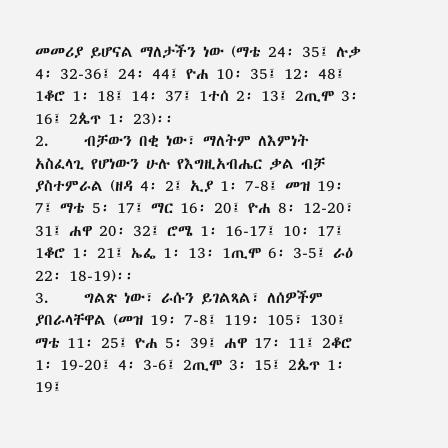መመሪያ ይሆናል ማለታችን ነው (ማቴ 24፡ 35፤ ሉቃ 4፡ 32-36፤ 24፡ 44፤ ዮሐ 10፡ 35፤ 12፡ 48፤ 1ቆሮ 1፡ 18፤ 14፡ 37፤ 1ተሰ 2፡ 13፤ 2ጢሞ 3፡ 16፤ 2ጴጥ 1፡ 23)፡፡
2.     ብቻውን በቂ ነው፣ ማለትም ለእምነት አስፈላጊ የሆነውን ሁሉ የእግዚአብሔር ቃል ብቻ ያስተምራል (ዘዳ 4፡ 2፤ ኢያ 1፡ 7-8፤ መዝ 19፡ 7፤ ማቴ 5፡ 17፤ ማር 16፡ 20፤ ዮሐ 8፡ 12-20፣ 31፤ ሐዋ 20፡ 32፤ ሮሜ 1፡ 16-17፤ 10፡ 17፤ 1ቆሮ 1፡ 21፤ ኤፌ 1፡ 13፡ 1ጢሞ 6፡ 3-5፤ ራዕ 22፡ 18-19)፡፡
3.     ግልጽ ነው፣ ራሱን ይገልጻል፣ ለሰዎችም ያበራላቸዋል (መዝ 19፡ 7-8፤ 119፡ 105፣ 130፤ ማቴ 11፡ 25፤ ዮሐ 5፡ 39፤ ሐዋ 17፡ 11፤ 2ቆሮ 1፡ 19-20፤ 4፡ 3-6፤ 2ጢሞ 3፡ 15፤ 2ጴጥ 1፡ 19፤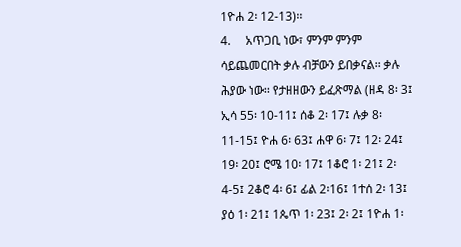1ዮሐ 2፡ 12-13)፡፡
4.     አጥጋቢ ነው፣ ምንም ምንም ሳይጨመርበት ቃሉ ብቻውን ይበቃናል፡፡ ቃሉ ሕያው ነው፡፡ የታዘዘውን ይፈጽማል (ዘዳ 8፡ 3፤ ኢሳ 55፡ 10-11፤ ሰቆ 2፡ 17፤ ሉቃ 8፡ 11-15፤ ዮሐ 6፡ 63፤ ሐዋ 6፡ 7፤ 12፡ 24፤ 19፡ 20፤ ሮሜ 10፡ 17፤ 1ቆሮ 1፡ 21፤ 2፡ 4-5፤ 2ቆሮ 4፡ 6፤ ፊል 2፡16፤ 1ተሰ 2፡ 13፤ ያዕ 1፡ 21፤ 1ጴጥ 1፡ 23፤ 2፡ 2፤ 1ዮሐ 1፡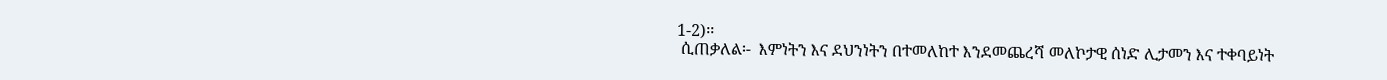1-2)፡፡
 ሲጠቃለል፡-  እምነትን እና ደህንነትን በተመለከተ እንደመጨረሻ መለኮታዊ ሰነድ ሊታመን እና ተቀባይነት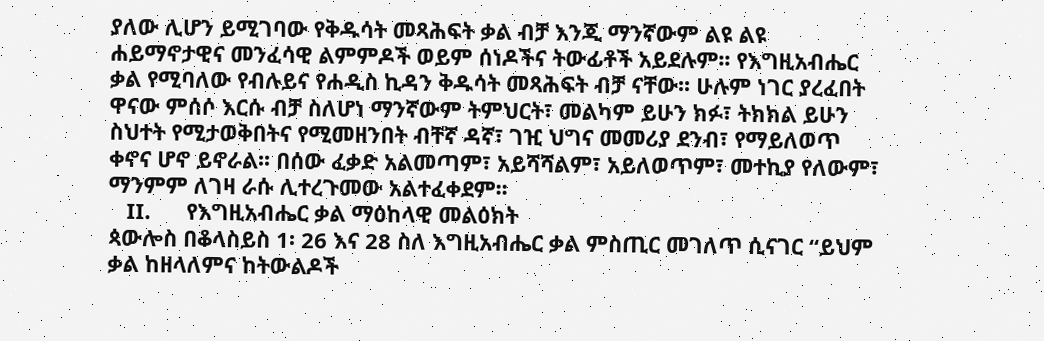ያለው ሊሆን ይሚገባው የቅዱሳት መጻሕፍት ቃል ብቻ እንጂ ማንኛውም ልዩ ልዩ ሐይማኖታዊና መንፈሳዊ ልምምዶች ወይም ሰነዶችና ትውፊቶች አይደሉም፡፡ የእግዚአብሔር ቃል የሚባለው የብሉይና የሐዲስ ኪዳን ቅዱሳት መጻሕፍት ብቻ ናቸው፡፡ ሁሉም ነገር ያረፈበት ዋናው ምሰሶ እርሱ ብቻ ስለሆነ ማንኛውም ትምህርት፣ መልካም ይሁን ክፉ፣ ትክክል ይሁን ስህተት የሚታወቅበትና የሚመዘንበት ብቸኛ ዳኛ፣ ገዢ ህግና መመሪያ ደንብ፣ የማይለወጥ ቀኖና ሆኖ ይኖራል፡፡ በሰው ፈቃድ አልመጣም፣ አይሻሻልም፣ አይለወጥም፣ መተኪያ የለውም፣ ማንምም ለገዛ ራሱ ሊተረጉመው አልተፈቀደም፡፡
   II.      የእግዚአብሔር ቃል ማዕከላዊ መልዕክት
ጳውሎስ በቆላስይስ 1፡ 26 እና 28 ስለ እግዚአብሔር ቃል ምስጢር መገለጥ ሲናገር “ይህም ቃል ከዘላለምና ከትውልዶች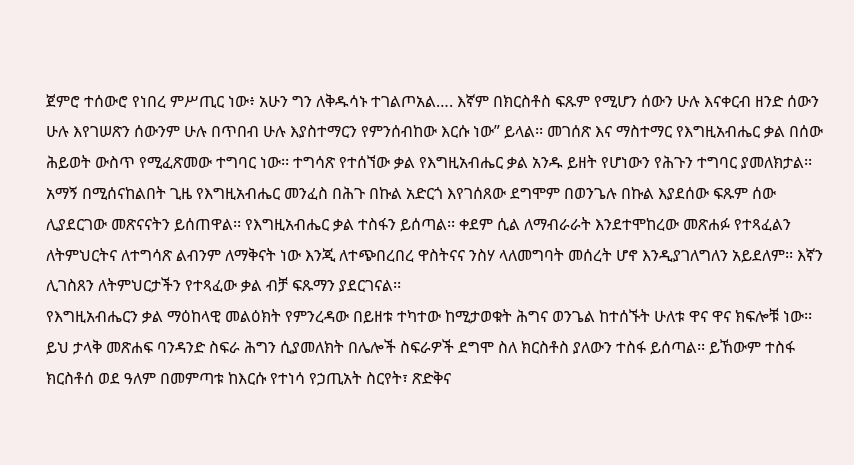ጀምሮ ተሰውሮ የነበረ ምሥጢር ነው፥ አሁን ግን ለቅዱሳኑ ተገልጦአል…. እኛም በክርስቶስ ፍጹም የሚሆን ሰውን ሁሉ እናቀርብ ዘንድ ሰውን ሁሉ እየገሠጽን ሰውንም ሁሉ በጥበብ ሁሉ እያስተማርን የምንሰብከው እርሱ ነው” ይላል፡፡ መገሰጽ እና ማስተማር የእግዚአብሔር ቃል በሰው ሕይወት ውስጥ የሚፈጽመው ተግባር ነው፡፡ ተግሳጽ የተሰኘው ቃል የእግዚአብሔር ቃል አንዱ ይዘት የሆነውን የሕጉን ተግባር ያመለክታል፡፡ አማኝ በሚሰናከልበት ጊዜ የእግዚአብሔር መንፈስ በሕጉ በኩል አድርጎ እየገሰጸው ደግሞም በወንጌሉ በኩል እያደሰው ፍጹም ሰው ሊያደርገው መጽናናትን ይሰጠዋል፡፡ የእግዚአብሔር ቃል ተስፋን ይሰጣል፡፡ ቀደም ሲል ለማብራራት እንደተሞከረው መጽሐፉ የተጻፈልን ለትምህርትና ለተግሳጽ ልብንም ለማቅናት ነው እንጂ ለተጭበረበረ ዋስትናና ንስሃ ላለመግባት መሰረት ሆኖ እንዲያገለግለን አይደለም፡፡ እኛን ሊገስጸን ለትምህርታችን የተጻፈው ቃል ብቻ ፍጹማን ያደርገናል፡፡
የእግዚአብሔርን ቃል ማዕከላዊ መልዕክት የምንረዳው በይዘቱ ተካተው ከሚታወቁት ሕግና ወንጌል ከተሰኙት ሁለቱ ዋና ዋና ክፍሎቹ ነው፡፡ ይህ ታላቅ መጽሐፍ ባንዳንድ ስፍራ ሕግን ሲያመለክት በሌሎች ስፍራዎች ደግሞ ስለ ክርስቶስ ያለውን ተስፋ ይሰጣል፡፡ ይኸውም ተስፋ ክርስቶሰ ወደ ዓለም በመምጣቱ ከእርሱ የተነሳ የኃጢአት ስርየት፣ ጽድቅና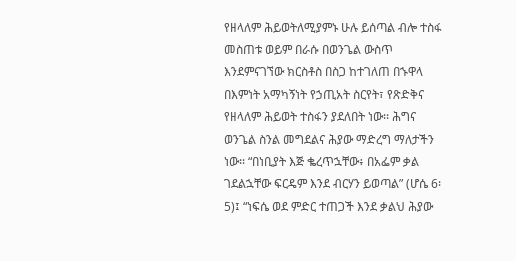የዘላለም ሕይወትለሚያምኑ ሁሉ ይሰጣል ብሎ ተስፋ መስጠቱ ወይም በራሱ በወንጌል ውስጥ እንደምናገኘው ክርስቶስ በስጋ ከተገለጠ በኁዋላ በእምነት አማካኝነት የኃጢአት ስርየት፣ የጽድቅና የዘላለም ሕይወት ተስፋን ያደለበት ነው፡፡ ሕግና ወንጌል ስንል መግደልና ሕያው ማድረግ ማለታችን ነው፡፡ “በነቢያት እጅ ቈረጥኋቸው፥ በአፌም ቃል ገደልኋቸው ፍርዴም እንደ ብርሃን ይወጣል” (ሆሴ 6፡ 5)፤ “ነፍሴ ወደ ምድር ተጠጋች እንደ ቃልህ ሕያው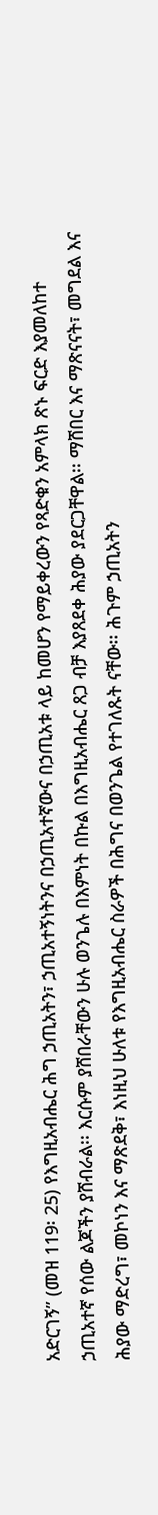አድርገኝ” (መዝ 119፡ 25) የእግዚአብሔር ሕግ ኃጢአትን፣ ኃጢአተኝነትንና በኃጢአተኛውና በኃጢአቱ ላይ ከመሆን የማይቀረውን የጻድቁን አምላክ ጽኑ ፍርድ እያመለከተ ኃጢአተኛ የሰው ልጆችን ያሸብራል፡፡ እርሱም ያሸበራቸውን ሁሉ ወንጌሉ በእምነት በኩል በእግዚአብሔር ጸጋ ብቻ እያጸደቀ ሕያው ያደርጋቸዋል፡፡ ማሸበር እና ማጽናናት፣ መግደል እና ሕያው ማድረግ፣ መኮነን እና ማጽደቅ፣ እነዚህ ሁለቱ የእግዚአብሔር ስራዎች በሕግና በወንጌል የተገለጹት ናቸው፡፡ ሕጉም ኃጢአትን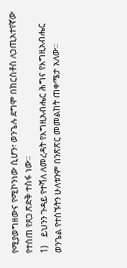የሚያወግዘውና የሚኮንነው ሲሆን፣ ወንጌሉ ደግሞ በክርስቶስ ለኃጢአተየኛው የተሰጠ የጸጋ ጽድቅ ተስፋ ነው፡፡
1)    ይህንን ጉዳይ የተሻለ ለመረዳት የእግዚአብሔር ሕግና የእግዚአብሔር ወንጌል የተሰኙትን ሁለቱንም በንጽጽር መመልከት ጠቀሜታ አለው፡፡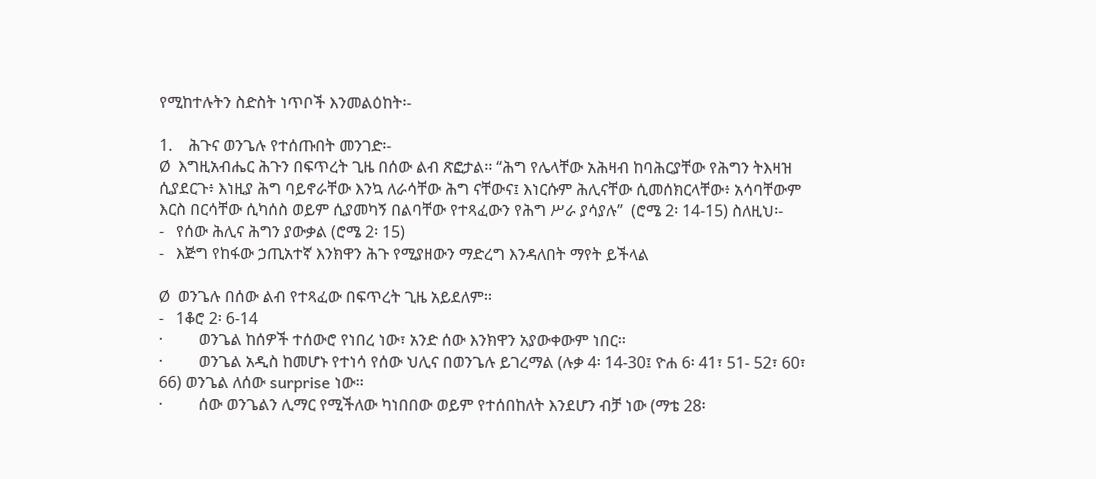የሚከተሉትን ስድስት ነጥቦች እንመልዕከት፡-

1.    ሕጉና ወንጌሉ የተሰጡበት መንገድ፡-
Ø  እግዚአብሔር ሕጉን በፍጥረት ጊዜ በሰው ልብ ጽፎታል፡፡ “ሕግ የሌላቸው አሕዛብ ከባሕርያቸው የሕግን ትእዛዝ ሲያደርጉ፥ እነዚያ ሕግ ባይኖራቸው እንኳ ለራሳቸው ሕግ ናቸውና፤ እነርሱም ሕሊናቸው ሲመሰክርላቸው፥ አሳባቸውም እርስ በርሳቸው ሲካሰስ ወይም ሲያመካኝ በልባቸው የተጻፈውን የሕግ ሥራ ያሳያሉ”  (ሮሜ 2፡ 14-15) ስለዚህ፡-
-   የሰው ሕሊና ሕግን ያውቃል (ሮሜ 2፡ 15)
-   እጅግ የከፋው ኃጢአተኛ እንክዋን ሕጉ የሚያዘውን ማድረግ እንዳለበት ማየት ይችላል

Ø  ወንጌሉ በሰው ልብ የተጻፈው በፍጥረት ጊዜ አይደለም፡፡
-   1ቆሮ 2፡ 6-14
·         ወንጌል ከሰዎች ተሰውሮ የነበረ ነው፣ አንድ ሰው እንክዋን አያውቀውም ነበር፡፡
·         ወንጌል አዲስ ከመሆኑ የተነሳ የሰው ህሊና በወንጌሉ ይገረማል (ሉቃ 4፡ 14-30፤ ዮሐ 6፡ 41፣ 51- 52፣ 60፣ 66) ወንጌል ለሰው surprise ነው፡፡
·         ሰው ወንጌልን ሊማር የሚችለው ካነበበው ወይም የተሰበከለት እንደሆን ብቻ ነው (ማቴ 28፡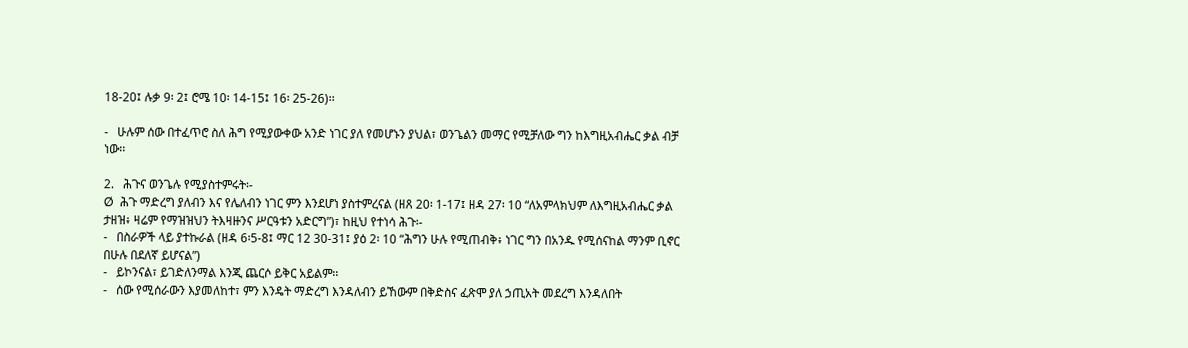18-20፤ ሉቃ 9፡ 2፤ ሮሜ 10፡ 14-15፤ 16፡ 25-26)፡፡

-   ሁሉም ሰው በተፈጥሮ ስለ ሕግ የሚያውቀው አንድ ነገር ያለ የመሆኑን ያህል፣ ወንጌልን መማር የሚቻለው ግን ከእግዚአብሔር ቃል ብቻ ነው፡፡

2.   ሕጉና ወንጌሉ የሚያስተምሩት፡-
Ø  ሕጉ ማድረግ ያለብን እና የሌለብን ነገር ምን እንደሆነ ያስተምረናል (ዘጸ 20፡ 1-17፤ ዘዳ 27፡ 10 “ለአምላክህም ለእግዚአብሔር ቃል ታዘዝ፥ ዛሬም የማዝዝህን ትእዛዙንና ሥርዓቱን አድርግ”)፣ ከዚህ የተነሳ ሕጉ፡-
-   በስራዎች ላይ ያተኩራል (ዘዳ 6፡5-8፤ ማር 12 30-31፤ ያዕ 2፡ 10 “ሕግን ሁሉ የሚጠብቅ፥ ነገር ግን በአንዱ የሚሰናከል ማንም ቢኖር በሁሉ በደለኛ ይሆናል”)
-   ይኮንናል፣ ይገድለንማል እንጂ ጨርሶ ይቅር አይልም፡፡
-   ሰው የሚሰራውን እያመለከተ፣ ምን እንዴት ማድረግ እንዳለብን ይኸውም በቅድስና ፈጽሞ ያለ ኃጢአት መደረግ እንዳለበት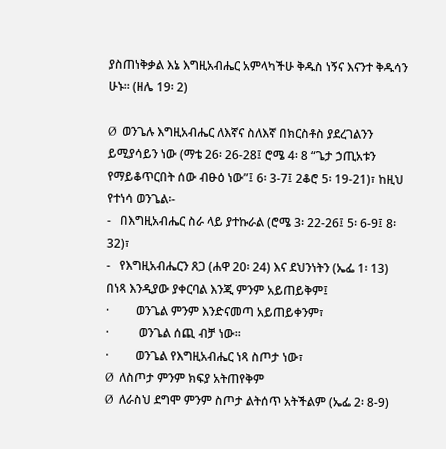ያስጠነቅቃል እኔ እግዚአብሔር አምላካችሁ ቅዱስ ነኝና እናንተ ቅዱሳን ሁኑ። (ዘሌ 19፡ 2)

Ø  ወንጌሉ እግዚአብሔር ለእኛና ስለእኛ በክርስቶስ ያደረገልንን ይሚያሳይን ነው (ማቴ 26፡ 26-28፤ ሮሜ 4፡ 8 “ጌታ ኃጢአቱን የማይቆጥርበት ሰው ብፁዕ ነው”፤ 6፡ 3-7፤ 2ቆሮ 5፡ 19-21)፣ ከዚህ የተነሳ ወንጌል፡-
-   በእግዚአብሔር ስራ ላይ ያተኩራል (ሮሜ 3፡ 22-26፤ 5፡ 6-9፤ 8፡ 32)፣
-   የእግዚአብሔርን ጸጋ (ሐዋ 20፡ 24) እና ደህንነትን (ኤፌ 1፡ 13) በነጻ እንዲያው ያቀርባል እንጂ ምንም አይጠይቅም፤
·         ወንጌል ምንም እንድናመጣ አይጠይቀንም፣
·          ወንጌል ሰጪ ብቻ ነው፡፡
·         ወንጌል የእግዚአብሔር ነጻ ስጦታ ነው፣
Ø  ለስጦታ ምንም ክፍያ አትጠየቅም
Ø  ለራስህ ደግሞ ምንም ስጦታ ልትሰጥ አትችልም (ኤፌ 2፡ 8-9)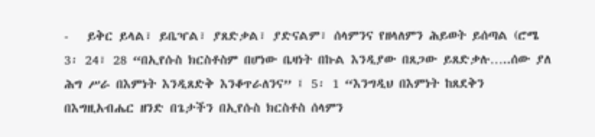-   ይቅር ይላል፣ ይቤዣል፣ ያጸድቃል፣ ያድናልም፣ ሰላምንና የዘላለምን ሕይወት ይሰጣል (ሮሜ 3፡ 24፣ 28 “በኢየሱስ ክርስቶስም በሆነው ቤዛነት በኩል እንዲያው በጸጋው ይጸድቃሉ…..ሰው ያለ ሕግ ሥራ በእምነት እንዲጸድቅ እንቆጥራለንና” ፤ 5፡ 1 “እንግዲህ በእምነት ከጸደቅን በእግዚአብሔር ዘንድ በጌታችን በኢየሱስ ክርስቶስ ሰላምን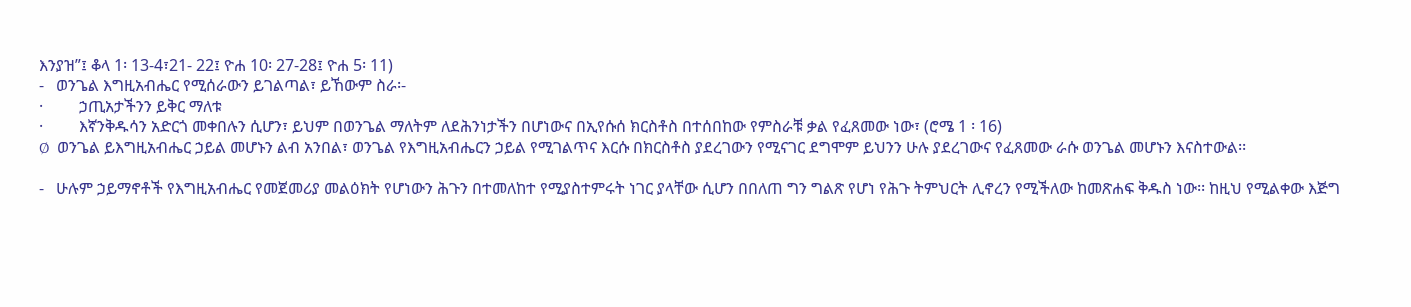እንያዝ”፤ ቆላ 1፡ 13-4፣21- 22፤ ዮሐ 10፡ 27-28፤ ዮሐ 5፡ 11)
-   ወንጌል እግዚአብሔር የሚሰራውን ይገልጣል፣ ይኸውም ስራ፡-
·         ኃጢአታችንን ይቅር ማለቱ
·         እኛንቅዱሳን አድርጎ መቀበሉን ሲሆን፣ ይህም በወንጌል ማለትም ለደሕንነታችን በሆነውና በኢየሱሰ ክርስቶስ በተሰበከው የምስራቹ ቃል የፈጸመው ነው፣ (ሮሜ 1 ፡ 16)
Ø  ወንጌል ይእግዚአብሔር ኃይል መሆኑን ልብ አንበል፣ ወንጌል የእግዚአብሔርን ኃይል የሚገልጥና እርሱ በክርስቶስ ያደረገውን የሚናገር ደግሞም ይህንን ሁሉ ያደረገውና የፈጸመው ራሱ ወንጌል መሆኑን እናስተውል፡፡

-   ሁሉም ኃይማኖቶች የእግዚአብሔር የመጀመሪያ መልዕክት የሆነውን ሕጉን በተመለከተ የሚያስተምሩት ነገር ያላቸው ሲሆን በበለጠ ግን ግልጽ የሆነ የሕጉ ትምህርት ሊኖረን የሚችለው ከመጽሐፍ ቅዱስ ነው፡፡ ከዚህ የሚልቀው እጅግ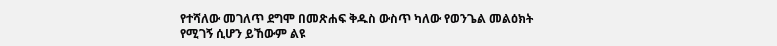የተሻለው መገለጥ ደግሞ በመጽሐፍ ቅዱስ ውስጥ ካለው የወንጌል መልዕክት የሚገኝ ሲሆን ይኸውም ልዩ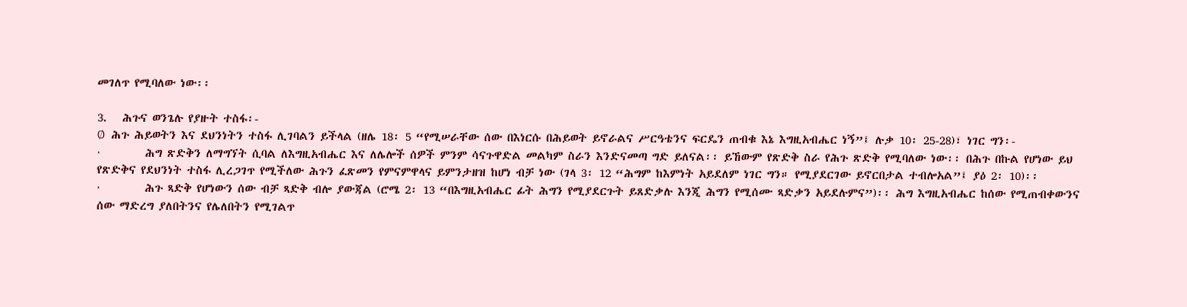መገለጥ የሚባለው ነው፡፡

3.   ሕጉና ወንጌሉ የያዙት ተስፋ፡-
Ø  ሕጉ ሕይወትን እና ደህንነትን ተስፋ ሊገባልን ይችላል (ዘሌ 18፡ 5 “የሚሠራቸው ሰው በእነርሱ በሕይወት ይኖራልና ሥርዓቴንና ፍርዴን ጠብቁ እኔ እግዚአብሔር ነኝ”፤ ሉቃ 10፡ 25-28)፣ ነገር ግን፡-
·         ሕግ ጽድቅን ለማግኘት ሲባል ለእግዚአብሔር እና ለሌሎች ሰዎች ምንም ሳናጉዋድል መልካም ስራን እንድናመጣ ግድ ይለናል፡፡ ይኸውም የጽድቅ ስራ የሕጉ ጽድቅ የሚባለው ነው፡፡ በሕጉ በኩል የሆነው ይህ የጽድቅና የደህንነት ተስፋ ሊረጋገጥ የሚችለው ሕጉን ፈጽመን የምናምዋላና ይምንታዘዝ ከሆነ ብቻ ነው (ገላ 3፡ 12 “ሕግም ከእምነት አይደለም ነገር ግን። የሚያደርገው ይኖርበታል ተብሎአል”፤ ያዕ 2፡ 10)፡፡
·         ሕጉ ጻድቅ የሆነውን ሰው ብቻ ጻድቅ ብሎ ያውጃል (ሮሜ 2፡ 13 “በእግዚአብሔር ፊት ሕግን የሚያደርጉት ይጸድቃሉ እንጂ ሕግን የሚሰሙ ጻድቃን አይደሉምና”)፡፡ ሕግ እግዚአብሔር ከሰው የሚጠብቀውንና ሰው ማድረግ ያለበትንና የሌለበትን የሚገልጥ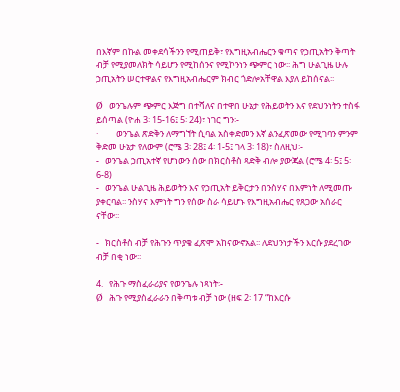በእኛም በኩል መቀደሳችንን የሚጠይቅ፣ የእግዚአብሔርን ቁጣና የኃጢአትን ቅጣት ብቻ የሚያመለክት ሳይሆን የሚከሰንና የሚኮንነን ጭምር ነው፡፡ ሕግ ሁልጊዜ ሁሉ ኃጢአትን ሠርተዋልና የእግዚአብሔርም ክብር ጎድሎአቸዋል እያለ ይከሰናል፡፡

Ø  ወንጌሉም ጭምር እጅግ በተሻለና በተዋበ ሁኔታ የሕይወትን እና የደህንነትን ተስፋ ይሰጣል (ዮሐ 3፡ 15-16፤ 5፡ 24)፣ ነገር ግን፡-
·         ወንጌል ጽድቅን ለማግኘት ሲባል አስቀድመን እኛ ልንፈጽመው የሚገባን ምንም ቅድመ ሁኔታ የለውም (ሮሜ 3፡ 28፤ 4፡ 1-5፤ ገላ 3፡ 18)፣ ስለዚህ፡-
-   ወንጌል ኃጢአተኛ የሆነውን ሰው በክርስቶስ ጻድቅ ብሎ ያውጃል (ሮሜ 4፡ 5፤ 5፡ 6-8)
-   ወንጌል ሁልጊዜ ሕይወትን እና የኃጢአት ይቅርታን በንስሃና በእምነት ለሚመጡ ያቀርባል፡፡ ንስሃና እምነት ግን የሰው ስራ ሳይሆኑ የእግዚአብሔር የጸጋው አሰራር ናቸው፡፡

-   ክርስቶስ ብቻ የሕጉን ጥያቄ ፈጽሞ አከናውኖአል፡፡ ለደህንነታችን እርሱ ያደረገው ብቻ በቂ ነው፡፡

4.   የሕጉ ማስፈራሪያና የወንጌሉ ነጻነት፡-
Ø  ሕጉ የሚያስፈራራን በቅጣቱ ብቻ ነው (ዘፍ 2፡ 17 “ከእርሱ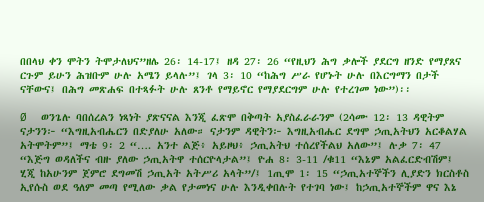በበላህ ቀን ሞትን ትሞታለህና”ዘሌ 26፡ 14-17፤ ዘዳ 27፡ 26 “የዚህን ሕግ ቃሎች ያደርግ ዘንድ የማያጸና ርጉም ይሁን ሕዝቡም ሁሉ አሜን ይላሉ”፤ ገላ 3፡ 10 “ከሕግ ሥራ የሆኑት ሁሉ በእርግማን በታች ናቸውና፤ በሕግ መጽሐፍ በተጻፉት ሁሉ ጸንቶ የማይኖር የማያደርግም ሁሉ የተረገመ ነው”)፡፡

Ø  ወንጌሉ ባበሰረልን ነጻነት ያጽናናል እንጂ ፈጽሞ በቅጣት አያስፈራራንም (2ሳሙ 12፡ 13 ዳዊትም ናታንን፦ “እግዚአብሔርን በድያለሁ አለው። ናታንም ዳዊትን፦ እግዚአብሔር ደግሞ ኃጢአትህን አርቆልሃል አትሞትም”፤ ማቴ 9፡ 2 “…. አንተ ልጅ፥ አይዞህ፥ ኃጢአትህ ተሰረየችልህ አለው”፤ ሉቃ 7፡ 47 “እጅግ ወዳለችና ብዙ ያለው ኃጢአትዋ ተሰርዮላታል”፤ ዮሐ 8፡ 3-11 /ቁ11 “እኔም አልፈርድብሽም፤ ሂጂ ከአሁንም ጀምሮ ደግመሽ ኃጢአት አትሥሪ አላት”/፤ 1ጢሞ 1፡ 15 “ኃጢአተኞችን ሊያድን ክርስቶስ ኢየሱስ ወደ ዓለም መጣ የሚለው ቃል የታመነና ሁሉ እንዲቀበሉት የተገባ ነው፤ ከኃጢአተኞችም ዋና እኔ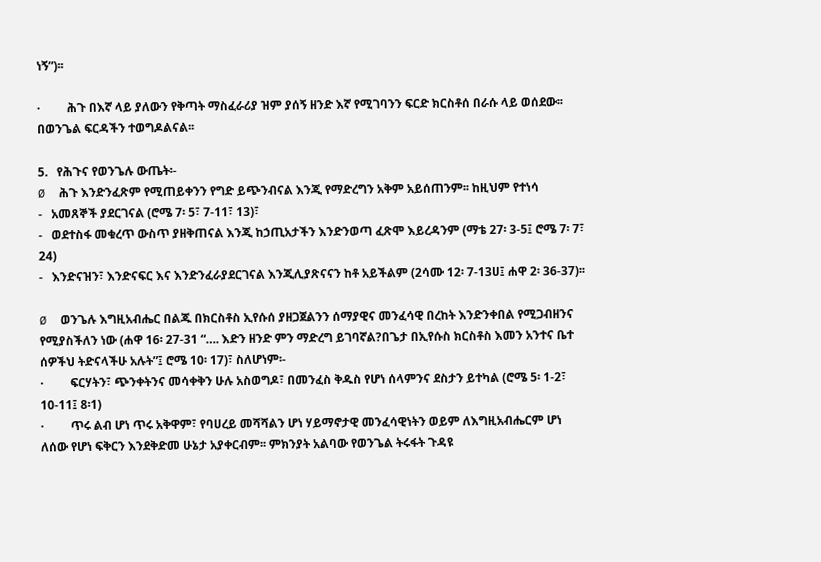ነኝ”)፡፡

·         ሕጉ በእኛ ላይ ያለውን የቅጣት ማስፈራሪያ ዝም ያሰኝ ዘንድ እኛ የሚገባንን ፍርድ ክርስቶሰ በራሱ ላይ ወሰደው፡፡ በወንጌል ፍርዳችን ተወግዶልናል፡፡

5.   የሕጉና የወንጌሉ ውጤት፡-
Ø  ሕጉ እንድንፈጽም የሚጠይቀንን የግድ ይጭንብናል እንጂ የማድረግን አቅም አይሰጠንም፡፡ ከዚህም የተነሳ
-   አመጸኞች ያደርገናል (ሮሜ 7፡ 5፣ 7-11፣ 13)፣
-   ወደተስፋ መቁረጥ ውስጥ ያዘቅጠናል እንጂ ከኃጢአታችን እንድንወጣ ፈጽሞ እይረዳንም (ማቴ 27፡ 3-5፤ ሮሜ 7፡ 7፣ 24)
-   እንድናዝን፣ እንድናፍር እና እንድንፈራያደርገናል እንጂሊያጽናናን ከቶ አይችልም (2ሳሙ 12፡ 7-13ሀ፤ ሐዋ 2፡ 36-37)፡፡

Ø  ወንጌሉ እግዚአብሔር በልጁ በክርስቶስ ኢየሱሰ ያዘጋጀልንን ሰማያዊና መንፈሳዊ በረከት እንድንቀበል የሚጋብዘንና የሚያስችለን ነው (ሐዋ 16፡ 27-31 “…. እድን ዘንድ ምን ማድረግ ይገባኛል?በጌታ በኢየሱስ ክርስቶስ እመን አንተና ቤተ ሰዎችህ ትድናላችሁ አሉት”፤ ሮሜ 10፡ 17)፣ ስለሆነም፡-
·         ፍርሃትን፣ ጭንቀትንና መሳቀቅን ሁሉ አስወግዶ፣ በመንፈስ ቅዱስ የሆነ ሰላምንና ደስታን ይተካል (ሮሜ 5፡ 1-2፣ 10-11፤ 8፡1)
·         ጥሩ ልብ ሆነ ጥሩ አቅዋም፣ የባሀረይ መሻሻልን ሆነ ሃይማኖታዊ መንፈሳዊነትን ወይም ለእግዚአብሔርም ሆነ ለሰው የሆነ ፍቅርን እንደቅድመ ሁኔታ አያቀርብም፡፡ ምክንያት አልባው የወንጌል ትሩፋት ጉዳዩ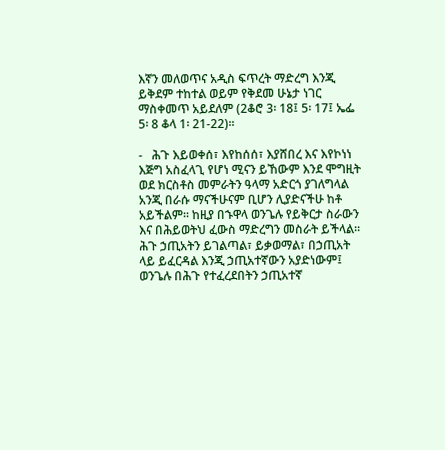እኛን መለወጥና አዲስ ፍጥረት ማድረግ እንጂ ይቅደም ተከተል ወይም የቅደመ ሁኔታ ነገር ማስቀመጥ አይደለም (2ቆሮ 3፡ 18፤ 5፡ 17፤ ኤፌ 5፡ 8 ቆላ 1፡ 21-22)፡፡

-   ሕጉ እይወቀሰ፣ እየከሰሰ፣ እያሸበረ እና እየኮነነ እጅግ አስፈላጊ የሆነ ሚናን ይኸውም እንደ ሞግዚት ወደ ክርስቶስ መምራትን ዓላማ አድርጎ ያገለግላል አንጂ በራሱ ማናችሁናም ቢሆን ሊያድናችሁ ከቶ አይችልም፡፡ ከዚያ በኁዋላ ወንጌሉ የይቅርታ ስራውን እና በሕይወትህ ፈውስ ማድረግን መስራት ይችላል፡፡ ሕጉ ኃጢአትን ይገልጣል፣ ይቃወማል፣ በኃጢአት ላይ ይፈርዳል እንጂ ኃጢአተኛውን አያድነውም፤ ወንጌሉ በሕጉ የተፈረደበትን ኃጢአተኛ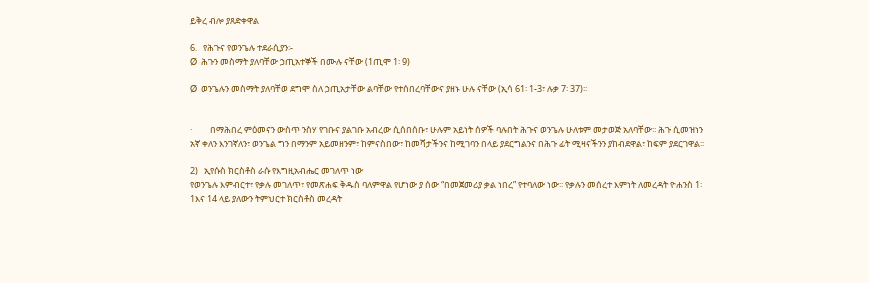ይቅረ ብሎ ያጸድቀዋል

6.   የሕጉና የወንጌሉ ተደራሲያን፡-
Ø  ሕጉን መስማት ያለባቸው ኃጢአተኞች በሙሉ ናቸው (1ጢሞ 1፡ 9)

Ø  ወንጌሉን መስማት ያለባቸወ ደግሞ ስለ ኃጢአታቸው ልባቸው የተሰበረባቸውና ያዘኑ ሁሉ ናቸው (ኢሳ 61፡ 1-3፣ ሉቃ 7፡ 37)፡፡


·         በማሕበረ ምዕመናን ውስጥ ንስሃ የገቡና ያልገቡ አብረው ሲሰበሰቡ፣ ሁሉም አይነት ሰዎች ባሉበት ሕጉና ወንጌሉ ሁለቱም መታወጅ አለባቸው፡፡ ሕጉ ሲመዝነን አኛ ቀለን እንገኛለን፣ ወንጌል ግን በማንም አይመዘንም፣ ከምናስበው፣ ከመሻታችንና ከሚገባን በላይ ያደርግልንና በሕጉ ፊት ሚዛናችንን ያከብደዋል፣ ከፍም ያደርገዋል፡፡

2)   ኢየሱስ ክርስቶስ ራሱ የእግዚአብሔር መገለጥ ነው
የወንጌሉ እምብርተ፣ የቃሉ መገለጥ፣ የመጽሐፍ ቅዱስ ባለምዋል የሆነው ያ ሰው “በመጀመሪያ ቃል ነበረ” የተባለው ነው፡፡ የቃሉን መሰረተ እምነት ለመረዳት ዮሐንስ 1፡ 1እና 14 ላይ ያለውን ትምህርተ ክርስቶስ መረዳት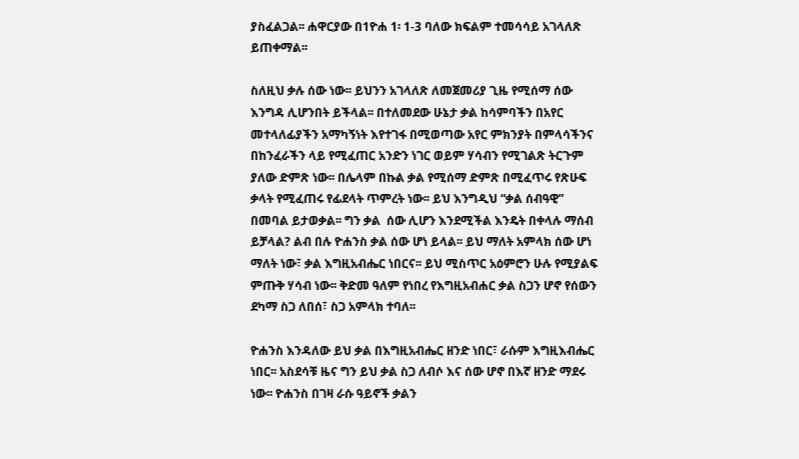ያስፈልጋል፡፡ ሐዋርያው በ1ዮሐ 1፡ 1-3 ባለው ክፍልም ተመሳሳይ አገላለጽ ይጠቀማል፡፡

ስለዚህ ቃሉ ሰው ነው፡፡ ይህንን አገላለጽ ለመጀመሪያ ጊዜ የሚሰማ ሰው እንግዳ ሊሆንበት ይችላል፡፡ በተለመደው ሁኔታ ቃል ከሳምባችን በአየር መተላለፊያችን አማካኝነት እየተገፋ በሚወጣው አየር ምክንያት በምላሳችንና በከንፈራችን ላይ የሚፈጠር አንድን ነገር ወይም ሃሳብን የሚገልጽ ትርጉም ያለው ድምጽ ነው፡፡ በሌላም በኩል ቃል የሚሰማ ድምጽ በሚፈጥሩ የጽሁፍ ቃላት የሚፈጠሩ የፊደላት ጥምረት ነው፡፡ ይህ እንግዲህ “ቃል ሰብዓዊ” በመባል ይታወቃል፡፡ ግን ቃል  ሰው ሊሆን እንደሚችል እንዴት በቀላሉ ማሰብ ይቻላል? ልብ በሉ ዮሐንስ ቃል ሰው ሆነ ይላል፡፡ ይህ ማለት አምላክ ሰው ሆነ ማለት ነው፣ ቃል እግዚአብሔር ነበርና፡፡ ይህ ሚስጥር አዕምሮን ሁሉ የሚያልፍ ምጡቅ ሃሳብ ነው፡፡ ቅድመ ዓለም የነበረ የእግዚአብሐር ቃል ስጋን ሆኖ የሰውን ደካማ ስጋ ለበሰ፣ ስጋ አምላክ ተባለ፡፡

ዮሐንስ እንዳለው ይህ ቃል በእግዚአብሔር ዘንድ ነበር፣ ራሱም እግዚእብሔር ነበር፡፡ አስደሳቹ ዜና ግን ይህ ቃል ስጋ ለብሶ እና ሰው ሆኖ በእኛ ዘንድ ማደሩ ነው፡፡ ዮሐንስ በገዛ ራሱ ዓይኖች ቃልን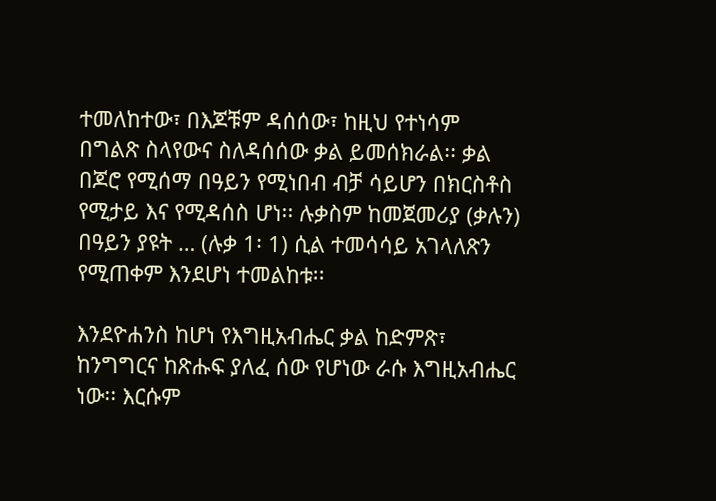ተመለከተው፣ በእጆቹም ዳሰሰው፣ ከዚህ የተነሳም በግልጽ ስላየውና ስለዳሰሰው ቃል ይመሰክራል፡፡ ቃል በጆሮ የሚሰማ በዓይን የሚነበብ ብቻ ሳይሆን በክርስቶስ የሚታይ እና የሚዳሰስ ሆነ፡፡ ሉቃስም ከመጀመሪያ (ቃሉን) በዓይን ያዩት … (ሉቃ 1፡ 1) ሲል ተመሳሳይ አገላለጽን የሚጠቀም እንደሆነ ተመልከቱ፡፡

እንደዮሐንስ ከሆነ የእግዚአብሔር ቃል ከድምጽ፣ ከንግግርና ከጽሑፍ ያለፈ ሰው የሆነው ራሱ እግዚአብሔር ነው፡፡ እርሱም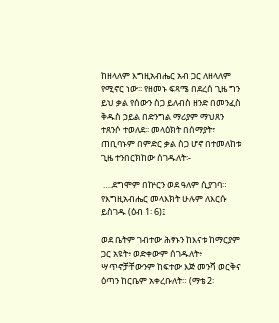ከዘላለም እግዚአብሔር አብ ጋር ለዘላለም የሚኖር ነው፡፡ የዘመኑ ፍጻሜ በደረሰ ጊዜ ግን ይህ ቃል የሰውን ስጋ ይለብስ ዘንድ በመንፈስ ቅዱስ ኃይል በድንግል ማሪያም ማህጸን ተጸንሶ ተወለደ፡፡ መላዕክት በሰማያት፣ ጠቢባኑም በምድር ቃል ስጋ ሆኖ በተመለከቱ ጊዜ ተንበርክከው ሰገዱለት፡-

 ….ደግሞም በኵርን ወደ ዓለም ሲያገባ። የእግዚአብሔር መላእክት ሁሉም ለእርሱ ይስገዱ (ዕብ 1፡ 6)፤

ወደ ቤትም ገብተው ሕፃኑን ከእናቱ ከማርያም ጋር አዩት፥ ወድቀውም ሰገዱለት፥ ሣጥኖቻቸውንም ከፍተው እጅ መንሻ ወርቅና ዕጣን ከርቤም አቀረቡለት። (ማቴ 2፡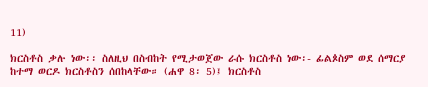11)

ክርስቶስ ቃሉ ነው፡፡ ስለዚህ በስብከት የሚታወጀው ራሱ ክርስቶስ ነው፡- ፊልጶስም ወደ ሰማርያ ከተማ ወርዶ ክርስቶስን ሰበከላቸው። (ሐዋ 8፡ 5)፤ ክርስቶስ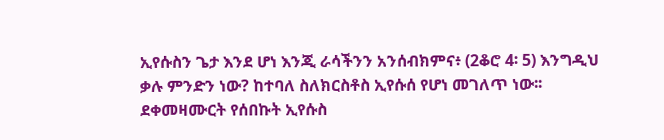ኢየሱስን ጌታ እንደ ሆነ እንጂ ራሳችንን አንሰብክምና፥ (2ቆሮ 4፡ 5) እንግዲህ ቃሉ ምንድን ነው? ከተባለ ስለክርስቶስ ኢየሱሰ የሆነ መገለጥ ነው፡፡ ደቀመዛሙርት የሰበኩት ኢየሱስ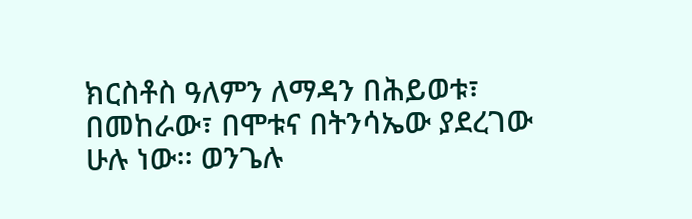ክርስቶስ ዓለምን ለማዳን በሕይወቱ፣ በመከራው፣ በሞቱና በትንሳኤው ያደረገው ሁሉ ነው፡፡ ወንጌሉ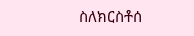ስለክርስቶሰ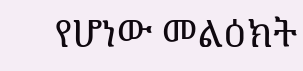የሆነው መልዕክት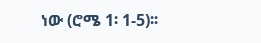ነው (ሮሜ 1፡ 1-5)፡፡